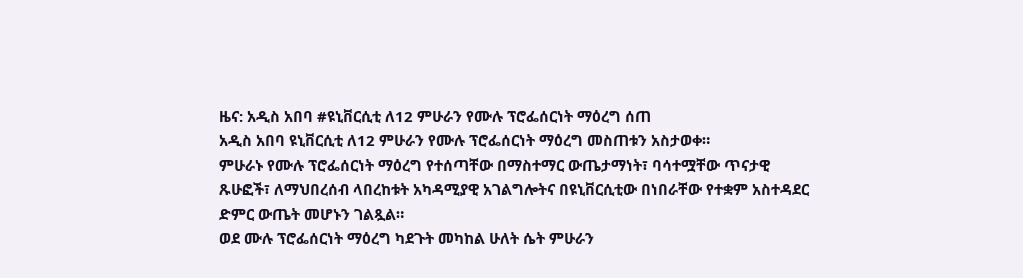ዜና: አዲስ አበባ #ዩኒቨርሲቲ ለ12 ምሁራን የሙሉ ፕሮፌሰርነት ማዕረግ ሰጠ
አዲስ አበባ ዩኒቨርሲቲ ለ12 ምሁራን የሙሉ ፕሮፌሰርነት ማዕረግ መስጠቱን አስታወቀ።
ምሁራኑ የሙሉ ፕሮፌሰርነት ማዕረግ የተሰጣቸው በማስተማር ውጤታማነት፣ ባሳተሟቸው ጥናታዊ ጹሁፎች፣ ለማህበረሰብ ላበረከቱት አካዳሚያዊ አገልግሎትና በዩኒቨርሲቲው በነበራቸው የተቋም አስተዳደር ድምር ውጤት መሆኑን ገልጿል።
ወደ ሙሉ ፕሮፌሰርነት ማዕረግ ካደጉት መካከል ሁለት ሴት ምሁራን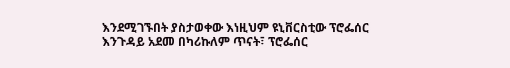እንደሚገኙበት ያስታወቀው እነዚህም ዩኒቨርስቲው ፕሮፌሰር እንጉዳይ አደመ በካሪኩለም ጥናት፣ ፕሮፌሰር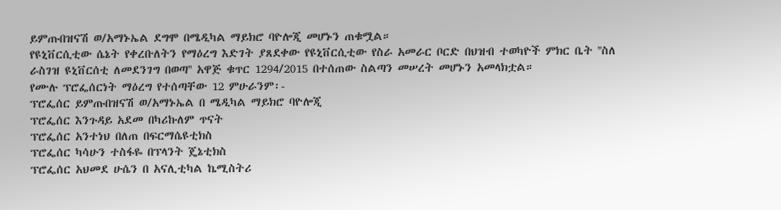ይምጡበዝናሽ ወ/አማኑኤል ደግሞ በሜዲካል ማይክሮ ባዮሎጂ መሆኑን ጠቁሟል።
የዩኒቨርሲቲው ሴኔት የቀረቡለትን የማዕረግ እድገት ያጸደቀው የዩኒቨርሲቲው የስራ አመራር ቦርድ በህዝብ ተወካዮች ምክር ቤት ''ስለ ራስገዝ ዩኒቨርሰቲ ለመደንገግ በወጣ'' አዋጅ ቁጥር 1294/2015 በተሰጠው ስልጣን መሠረት መሆኑን አመላክቷል።
የሙሉ ፕሮፌሰርነት ማዕረግ የተሰጣቸው 12 ምሁራንም፡-
ፕሮፌሰር ይምጡበዝናሽ ወ/አማኑኤል በ ሜዲካል ማይክሮ ባዮሎጂ
ፕሮፌሰር እንጉዳይ አደመ በካሪኩለም ጥናት
ፕሮፌሰር አንተነህ በለጠ በፍርማሴዩቲክስ
ፕሮፌሰር ካሳሁን ተስፋዬ በፕላንት ጄኔቲክስ
ፕሮፌሰር አህመደ ሁሴን በ አናሊቲካል ኬሚስትሪ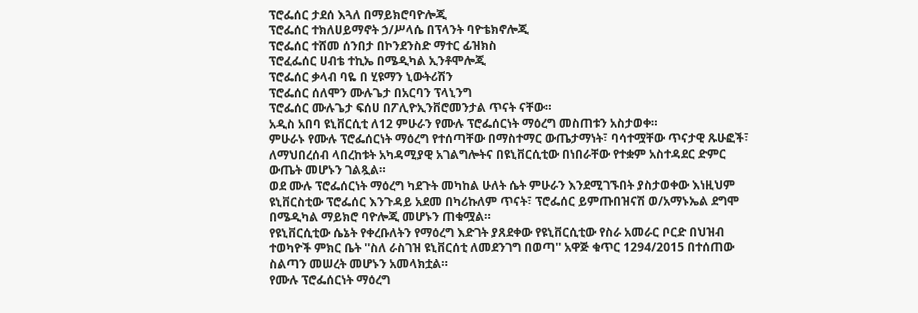ፕሮፌሰር ታደሰ እጓለ በማይክሮባዮሎጂ
ፕሮፌሰር ተክለሀይማኖት ኃ/ሥላሴ በፕላንት ባዮቴክኖሎጂ
ፕሮፌሰር ተሸመ ሰንበታ በኮንደንስድ ማተር ፊዝክስ
ፕሮፈፌሰር ሀብቴ ተኪኤ በሜዲካል ኢንቶሞሎጂ
ፕሮፌሰር ቃላብ ባዬ በ ሂዩማን ኒውትሪሽን
ፕሮፌሰር ሰለሞን ሙሉጌታ በአርባን ፕላኒንግ
ፕሮፌሰር ሙሉጌታ ፍሰሀ በፖሊዮኢንቨሮመንታል ጥናት ናቸው።
አዲስ አበባ ዩኒቨርሲቲ ለ12 ምሁራን የሙሉ ፕሮፌሰርነት ማዕረግ መስጠቱን አስታወቀ።
ምሁራኑ የሙሉ ፕሮፌሰርነት ማዕረግ የተሰጣቸው በማስተማር ውጤታማነት፣ ባሳተሟቸው ጥናታዊ ጹሁፎች፣ ለማህበረሰብ ላበረከቱት አካዳሚያዊ አገልግሎትና በዩኒቨርሲቲው በነበራቸው የተቋም አስተዳደር ድምር ውጤት መሆኑን ገልጿል።
ወደ ሙሉ ፕሮፌሰርነት ማዕረግ ካደጉት መካከል ሁለት ሴት ምሁራን እንደሚገኙበት ያስታወቀው እነዚህም ዩኒቨርስቲው ፕሮፌሰር እንጉዳይ አደመ በካሪኩለም ጥናት፣ ፕሮፌሰር ይምጡበዝናሽ ወ/አማኑኤል ደግሞ በሜዲካል ማይክሮ ባዮሎጂ መሆኑን ጠቁሟል።
የዩኒቨርሲቲው ሴኔት የቀረቡለትን የማዕረግ እድገት ያጸደቀው የዩኒቨርሲቲው የስራ አመራር ቦርድ በህዝብ ተወካዮች ምክር ቤት ''ስለ ራስገዝ ዩኒቨርሰቲ ለመደንገግ በወጣ'' አዋጅ ቁጥር 1294/2015 በተሰጠው ስልጣን መሠረት መሆኑን አመላክቷል።
የሙሉ ፕሮፌሰርነት ማዕረግ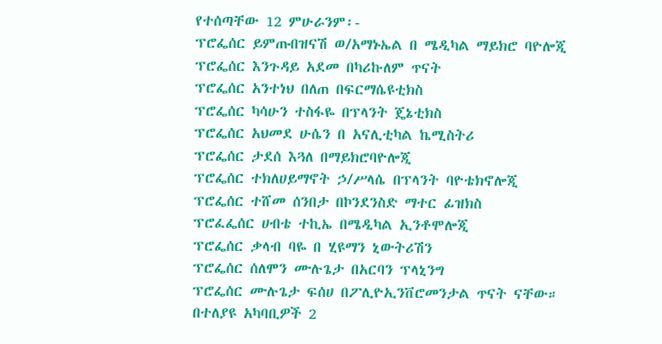የተሰጣቸው 12 ምሁራንም፡-
ፕሮፌሰር ይምጡበዝናሽ ወ/አማኑኤል በ ሜዲካል ማይክሮ ባዮሎጂ
ፕሮፌሰር እንጉዳይ አደመ በካሪኩለም ጥናት
ፕሮፌሰር አንተነህ በለጠ በፍርማሴዩቲክስ
ፕሮፌሰር ካሳሁን ተስፋዬ በፕላንት ጄኔቲክስ
ፕሮፌሰር አህመደ ሁሴን በ አናሊቲካል ኬሚስትሪ
ፕሮፌሰር ታደሰ እጓለ በማይክሮባዮሎጂ
ፕሮፌሰር ተክለሀይማኖት ኃ/ሥላሴ በፕላንት ባዮቴክኖሎጂ
ፕሮፌሰር ተሸመ ሰንበታ በኮንደንስድ ማተር ፊዝክስ
ፕሮፈፌሰር ሀብቴ ተኪኤ በሜዲካል ኢንቶሞሎጂ
ፕሮፌሰር ቃላብ ባዬ በ ሂዩማን ኒውትሪሽን
ፕሮፌሰር ሰለሞን ሙሉጌታ በአርባን ፕላኒንግ
ፕሮፌሰር ሙሉጌታ ፍሰሀ በፖሊዮኢንቨሮመንታል ጥናት ናቸው።
በተለያዩ አካባቢዎች 2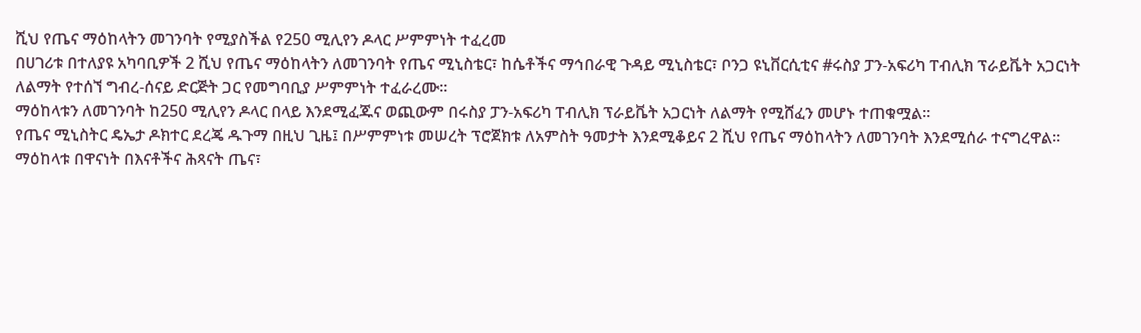ሺህ የጤና ማዕከላትን መገንባት የሚያስችል የ250 ሚሊየን ዶላር ሥምምነት ተፈረመ
በሀገሪቱ በተለያዩ አካባቢዎች 2 ሺህ የጤና ማዕከላትን ለመገንባት የጤና ሚኒስቴር፣ ከሴቶችና ማኅበራዊ ጉዳይ ሚኒስቴር፣ ቦንጋ ዩኒቨርሲቲና #ሩስያ ፓን-አፍሪካ ፐብሊክ ፕራይቬት አጋርነት ለልማት የተሰኘ ግብረ-ሰናይ ድርጅት ጋር የመግባቢያ ሥምምነት ተፈራረሙ።
ማዕከላቱን ለመገንባት ከ250 ሚሊየን ዶላር በላይ እንደሚፈጁና ወጪውም በሩስያ ፓን-አፍሪካ ፐብሊክ ፕራይቬት አጋርነት ለልማት የሚሸፈን መሆኑ ተጠቁሟል።
የጤና ሚኒስትር ዴኤታ ዶክተር ደረጄ ዱጉማ በዚህ ጊዜ፤ በሥምምነቱ መሠረት ፕሮጀክቱ ለአምስት ዓመታት እንደሚቆይና 2 ሺህ የጤና ማዕከላትን ለመገንባት እንደሚሰራ ተናግረዋል።
ማዕከላቱ በዋናነት በእናቶችና ሕጻናት ጤና፣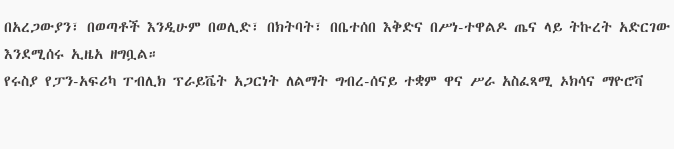በአረጋውያን፣ በወጣቶች እንዲሁም በወሊድ፣ በክትባት፣ በቤተሰበ እቅድና በሥነ-ተዋልዶ ጤና ላይ ትኩረት አድርገው እንደሚሰሩ ኢዜአ ዘግቧል።
የሩስያ የፓን-አፍሪካ ፐብሊክ ፕራይቬት አጋርነት ለልማት ግብረ-ሰናይ ተቋም ዋና ሥራ አስፈጻሚ ኦክሳና ማዮሮቫ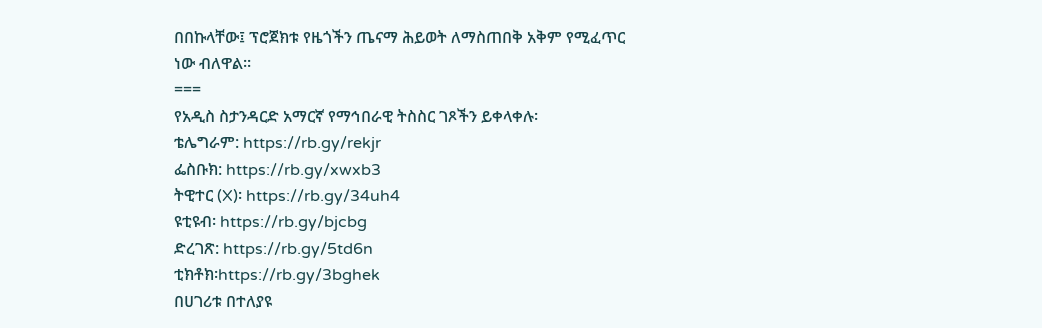በበኩላቸው፤ ፕሮጀክቱ የዜጎችን ጤናማ ሕይወት ለማስጠበቅ አቅም የሚፈጥር ነው ብለዋል።
===
የአዲስ ስታንዳርድ አማርኛ የማኅበራዊ ትስስር ገጾችን ይቀላቀሉ፡
ቴሌግራም: https://rb.gy/rekjr
ፌስቡክ: https://rb.gy/xwxb3
ትዊተር (X)፡ https://rb.gy/34uh4
ዩቲዩብ፡ https://rb.gy/bjcbg
ድረገጽ: https://rb.gy/5td6n
ቲክቶክ፡https://rb.gy/3bghek
በሀገሪቱ በተለያዩ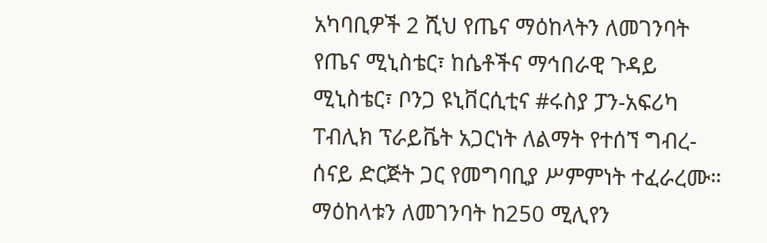አካባቢዎች 2 ሺህ የጤና ማዕከላትን ለመገንባት የጤና ሚኒስቴር፣ ከሴቶችና ማኅበራዊ ጉዳይ ሚኒስቴር፣ ቦንጋ ዩኒቨርሲቲና #ሩስያ ፓን-አፍሪካ ፐብሊክ ፕራይቬት አጋርነት ለልማት የተሰኘ ግብረ-ሰናይ ድርጅት ጋር የመግባቢያ ሥምምነት ተፈራረሙ።
ማዕከላቱን ለመገንባት ከ250 ሚሊየን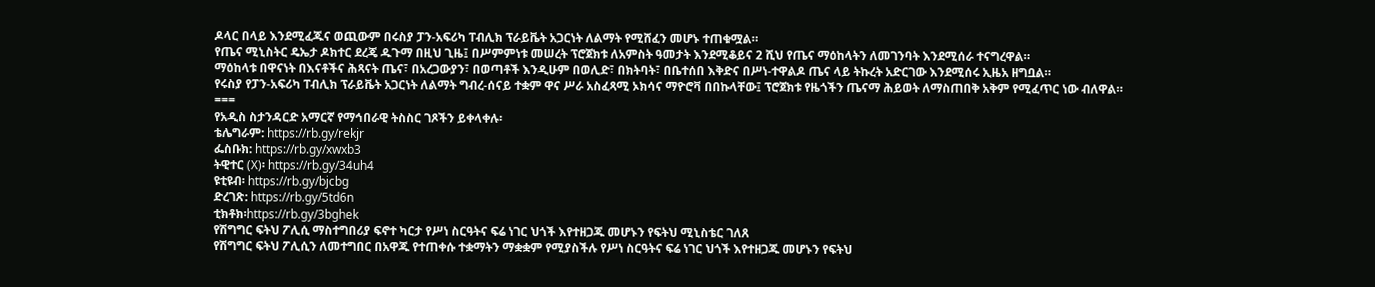ዶላር በላይ እንደሚፈጁና ወጪውም በሩስያ ፓን-አፍሪካ ፐብሊክ ፕራይቬት አጋርነት ለልማት የሚሸፈን መሆኑ ተጠቁሟል።
የጤና ሚኒስትር ዴኤታ ዶክተር ደረጄ ዱጉማ በዚህ ጊዜ፤ በሥምምነቱ መሠረት ፕሮጀክቱ ለአምስት ዓመታት እንደሚቆይና 2 ሺህ የጤና ማዕከላትን ለመገንባት እንደሚሰራ ተናግረዋል።
ማዕከላቱ በዋናነት በእናቶችና ሕጻናት ጤና፣ በአረጋውያን፣ በወጣቶች እንዲሁም በወሊድ፣ በክትባት፣ በቤተሰበ እቅድና በሥነ-ተዋልዶ ጤና ላይ ትኩረት አድርገው እንደሚሰሩ ኢዜአ ዘግቧል።
የሩስያ የፓን-አፍሪካ ፐብሊክ ፕራይቬት አጋርነት ለልማት ግብረ-ሰናይ ተቋም ዋና ሥራ አስፈጻሚ ኦክሳና ማዮሮቫ በበኩላቸው፤ ፕሮጀክቱ የዜጎችን ጤናማ ሕይወት ለማስጠበቅ አቅም የሚፈጥር ነው ብለዋል።
===
የአዲስ ስታንዳርድ አማርኛ የማኅበራዊ ትስስር ገጾችን ይቀላቀሉ፡
ቴሌግራም: https://rb.gy/rekjr
ፌስቡክ: https://rb.gy/xwxb3
ትዊተር (X)፡ https://rb.gy/34uh4
ዩቲዩብ፡ https://rb.gy/bjcbg
ድረገጽ: https://rb.gy/5td6n
ቲክቶክ፡https://rb.gy/3bghek
የሽግግር ፍትህ ፖሊሲ ማስተግበሪያ ፍኖተ ካርታ የሥነ ስርዓትና ፍሬ ነገር ህጎች እየተዘጋጁ መሆኑን የፍትህ ሚኒስቴር ገለጸ
የሽግግር ፍትህ ፖሊሲን ለመተግበር በአዋጁ የተጠቀሱ ተቋማትን ማቋቋም የሚያስችሉ የሥነ ስርዓትና ፍሬ ነገር ህጎች እየተዘጋጁ መሆኑን የፍትህ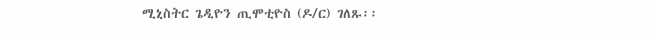ሚኒስትር ጌዲዮን ጢሞቲዮስ (ዶ/ር) ገለጹ፡፡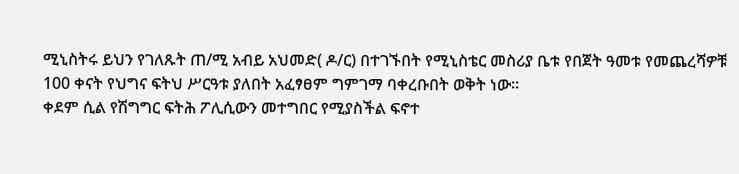ሚኒስትሩ ይህን የገለጹት ጠ/ሚ አብይ አህመድ( ዶ/ር) በተገኙበት የሚኒስቴር መስሪያ ቤቱ የበጀት ዓመቱ የመጨረሻዎቹ 100 ቀናት የህግና ፍትህ ሥርዓቱ ያለበት አፈፃፀም ግምገማ ባቀረቡበት ወቅት ነው፡፡
ቀደም ሲል የሽግግር ፍትሕ ፖሊሲውን መተግበር የሚያስችል ፍኖተ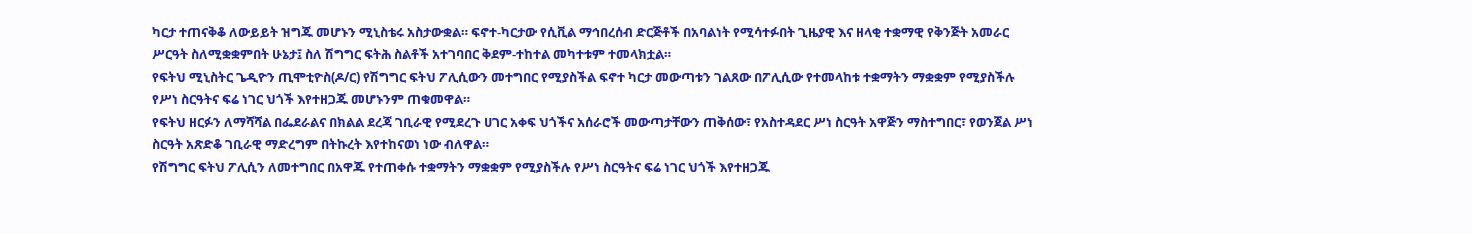ካርታ ተጠናቅቆ ለውይይት ዝግጁ መሆኑን ሚኒስቴሩ አስታውቋል። ፍኖተ-ካርታው የሲቪል ማኅበረሰብ ድርጅቶች በአባልነት የሚሳተፉበት ጊዜያዊ እና ዘላቂ ተቋማዊ የቅንጅት አመራር ሥርዓት ስለሚቋቋምበት ሁኔታ፤ ስለ ሽግግር ፍትሕ ስልቶች አተገባበር ቅደም-ተከተል መካተቱም ተመላክቷል።
የፍትህ ሚኒስትር ጌዲዮን ጢሞቲዮስ(ዶ/ር) የሽግግር ፍትህ ፖሊሲውን መተግበር የሚያስችል ፍኖተ ካርታ መውጣቱን ገልጸው በፖሊሲው የተመላከቱ ተቋማትን ማቋቋም የሚያስችሉ የሥነ ስርዓትና ፍሬ ነገር ህጎች እየተዘጋጁ መሆኑንም ጠቁመዋል።
የፍትህ ዘርፉን ለማሻሻል በፌደራልና በክልል ደረጃ ገቢራዊ የሚደረጉ ሀገር አቀፍ ህጎችና አሰራሮች መውጣታቸውን ጠቅሰው፣ የአስተዳደር ሥነ ስርዓት አዋጅን ማስተግበር፣ የወንጀል ሥነ ስርዓት አጽድቆ ገቢራዊ ማድረግም በትኩረት እየተከናወነ ነው ብለዋል።
የሽግግር ፍትህ ፖሊሲን ለመተግበር በአዋጁ የተጠቀሱ ተቋማትን ማቋቋም የሚያስችሉ የሥነ ስርዓትና ፍሬ ነገር ህጎች እየተዘጋጁ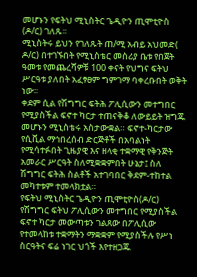መሆኑን የፍትህ ሚኒስትር ጌዲዮን ጢሞቲዮስ (ዶ/ር) ገለጹ፡፡
ሚኒስትሩ ይህን የገለጹት ጠ/ሚ አብይ አህመድ( ዶ/ር) በተገኙበት የሚኒስቴር መስሪያ ቤቱ የበጀት ዓመቱ የመጨረሻዎቹ 100 ቀናት የህግና ፍትህ ሥርዓቱ ያለበት አፈፃፀም ግምገማ ባቀረቡበት ወቅት ነው፡፡
ቀደም ሲል የሽግግር ፍትሕ ፖሊሲውን መተግበር የሚያስችል ፍኖተ ካርታ ተጠናቅቆ ለውይይት ዝግጁ መሆኑን ሚኒስቴሩ አስታውቋል። ፍኖተ-ካርታው የሲቪል ማኅበረሰብ ድርጅቶች በአባልነት የሚሳተፉበት ጊዜያዊ እና ዘላቂ ተቋማዊ የቅንጅት አመራር ሥርዓት ስለሚቋቋምበት ሁኔታ፤ ስለ ሽግግር ፍትሕ ስልቶች አተገባበር ቅደም-ተከተል መካተቱም ተመላክቷል።
የፍትህ ሚኒስትር ጌዲዮን ጢሞቲዮስ(ዶ/ር) የሽግግር ፍትህ ፖሊሲውን መተግበር የሚያስችል ፍኖተ ካርታ መውጣቱን ገልጸው በፖሊሲው የተመላከቱ ተቋማትን ማቋቋም የሚያስችሉ የሥነ ስርዓትና ፍሬ ነገር ህጎች እየተዘጋጁ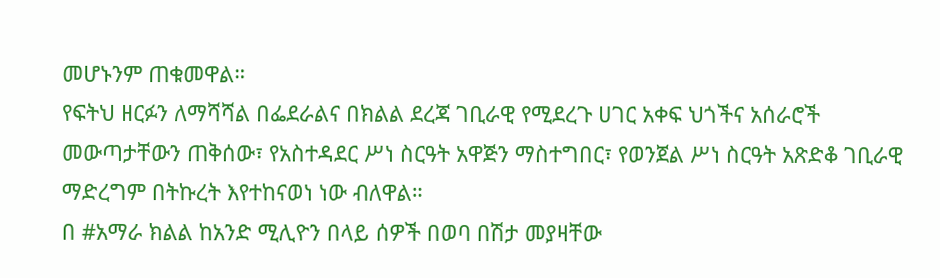መሆኑንም ጠቁመዋል።
የፍትህ ዘርፉን ለማሻሻል በፌደራልና በክልል ደረጃ ገቢራዊ የሚደረጉ ሀገር አቀፍ ህጎችና አሰራሮች መውጣታቸውን ጠቅሰው፣ የአስተዳደር ሥነ ስርዓት አዋጅን ማስተግበር፣ የወንጀል ሥነ ስርዓት አጽድቆ ገቢራዊ ማድረግም በትኩረት እየተከናወነ ነው ብለዋል።
በ #አማራ ክልል ከአንድ ሚሊዮን በላይ ሰዎች በወባ በሽታ መያዛቸው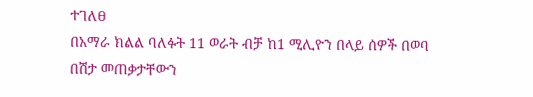ተገለፀ
በአማራ ክልል ባለፉት 11 ወራት ብቻ ከ1 ሚሊዮን በላይ ሰዎች በወባ በሽታ መጠቃታቸውን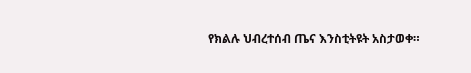የክልሉ ህብረተሰብ ጤና እንስቲትዩት አስታወቀ።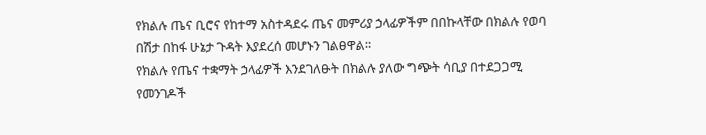የክልሉ ጤና ቢሮና የከተማ አስተዳደሩ ጤና መምሪያ ኃላፊዎችም በበኩላቸው በክልሉ የወባ በሽታ በከፋ ሁኔታ ጉዳት እያደረሰ መሆኑን ገልፀዋል።
የክልሉ የጤና ተቋማት ኃላፊዎች እንደገለፁት በክልሉ ያለው ግጭት ሳቢያ በተደጋጋሚ የመንገዶች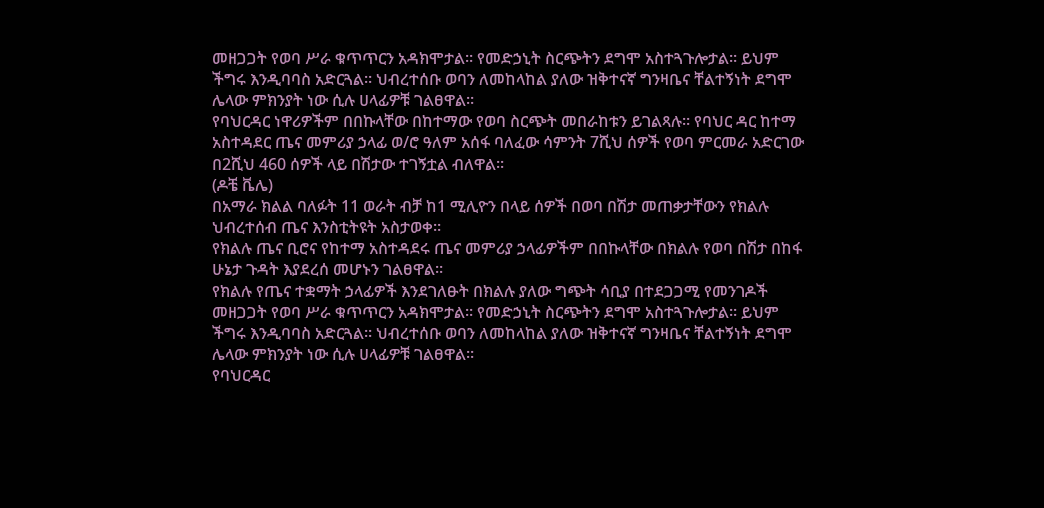መዘጋጋት የወባ ሥራ ቁጥጥርን አዳክሞታል። የመድኃኒት ስርጭትን ደግሞ አስተጓጉሎታል። ይህም ችግሩ እንዲባባስ አድርጓል። ህብረተሰቡ ወባን ለመከላከል ያለው ዝቅተናኛ ግንዛቤና ቸልተኝነት ደግሞ ሌላው ምክንያት ነው ሲሉ ሀላፊዎቹ ገልፀዋል።
የባህርዳር ነዋሪዎችም በበኩላቸው በከተማው የወባ ስርጭት መበራከቱን ይገልጻሉ። የባህር ዳር ከተማ አስተዳደር ጤና መምሪያ ኃላፊ ወ/ሮ ዓለም አሰፋ ባለፈው ሳምንት 7ሺህ ሰዎች የወባ ምርመራ አድርገው በ2ሺህ 460 ሰዎች ላይ በሽታው ተገኝቷል ብለዋል፡፡
(ዶቼ ቬሌ)
በአማራ ክልል ባለፉት 11 ወራት ብቻ ከ1 ሚሊዮን በላይ ሰዎች በወባ በሽታ መጠቃታቸውን የክልሉ ህብረተሰብ ጤና እንስቲትዩት አስታወቀ።
የክልሉ ጤና ቢሮና የከተማ አስተዳደሩ ጤና መምሪያ ኃላፊዎችም በበኩላቸው በክልሉ የወባ በሽታ በከፋ ሁኔታ ጉዳት እያደረሰ መሆኑን ገልፀዋል።
የክልሉ የጤና ተቋማት ኃላፊዎች እንደገለፁት በክልሉ ያለው ግጭት ሳቢያ በተደጋጋሚ የመንገዶች መዘጋጋት የወባ ሥራ ቁጥጥርን አዳክሞታል። የመድኃኒት ስርጭትን ደግሞ አስተጓጉሎታል። ይህም ችግሩ እንዲባባስ አድርጓል። ህብረተሰቡ ወባን ለመከላከል ያለው ዝቅተናኛ ግንዛቤና ቸልተኝነት ደግሞ ሌላው ምክንያት ነው ሲሉ ሀላፊዎቹ ገልፀዋል።
የባህርዳር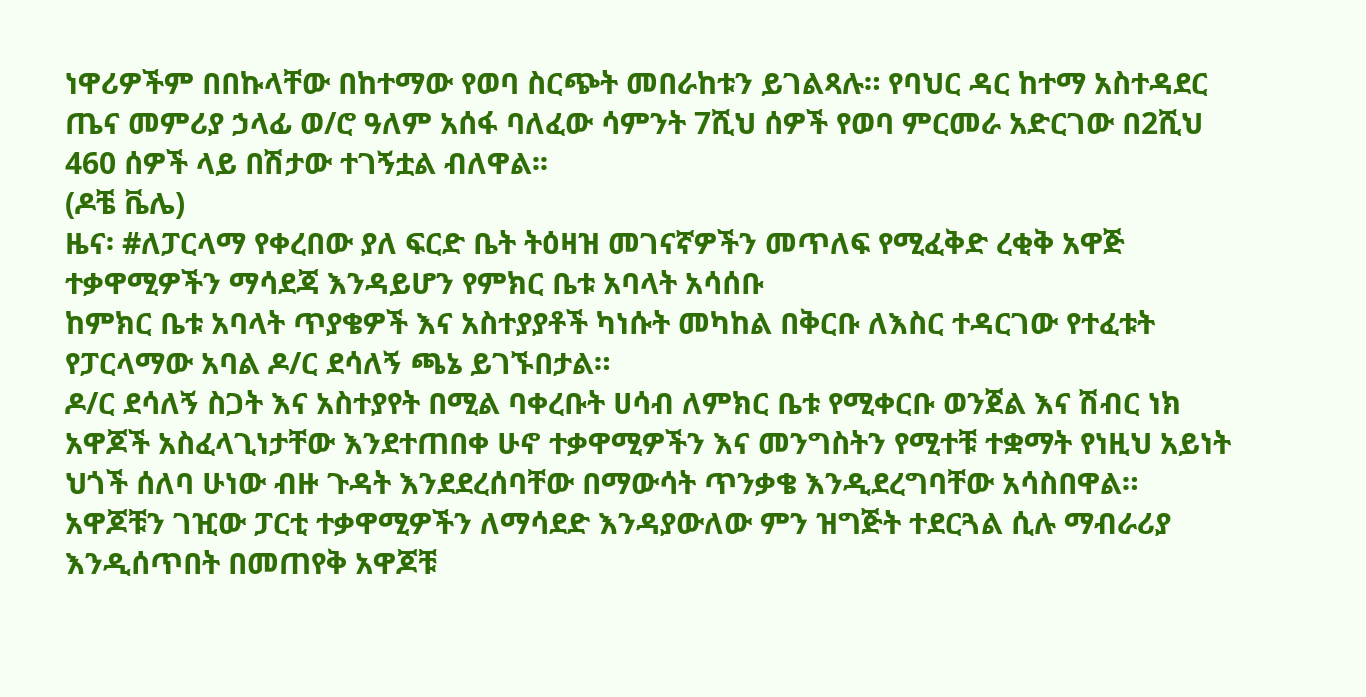ነዋሪዎችም በበኩላቸው በከተማው የወባ ስርጭት መበራከቱን ይገልጻሉ። የባህር ዳር ከተማ አስተዳደር ጤና መምሪያ ኃላፊ ወ/ሮ ዓለም አሰፋ ባለፈው ሳምንት 7ሺህ ሰዎች የወባ ምርመራ አድርገው በ2ሺህ 460 ሰዎች ላይ በሽታው ተገኝቷል ብለዋል፡፡
(ዶቼ ቬሌ)
ዜና፡ #ለፓርላማ የቀረበው ያለ ፍርድ ቤት ትዕዛዝ መገናኛዎችን መጥለፍ የሚፈቅድ ረቂቅ አዋጅ ተቃዋሚዎችን ማሳደጃ እንዳይሆን የምክር ቤቱ አባላት አሳሰቡ
ከምክር ቤቱ አባላት ጥያቄዎች እና አስተያያቶች ካነሱት መካከል በቅርቡ ለእስር ተዳርገው የተፈቱት የፓርላማው አባል ዶ/ር ደሳለኝ ጫኔ ይገኙበታል።
ዶ/ር ደሳለኝ ስጋት እና አስተያየት በሚል ባቀረቡት ሀሳብ ለምክር ቤቱ የሚቀርቡ ወንጀል እና ሽብር ነክ አዋጆች አስፈላጊነታቸው እንደተጠበቀ ሁኖ ተቃዋሚዎችን እና መንግስትን የሚተቹ ተቋማት የነዚህ አይነት ህጎች ሰለባ ሁነው ብዙ ጉዳት እንደደረሰባቸው በማውሳት ጥንቃቄ እንዲደረግባቸው አሳስበዋል።
አዋጆቹን ገዢው ፓርቲ ተቃዋሚዎችን ለማሳደድ እንዳያውለው ምን ዝግጅት ተደርጓል ሲሉ ማብራሪያ እንዲሰጥበት በመጠየቅ አዋጆቹ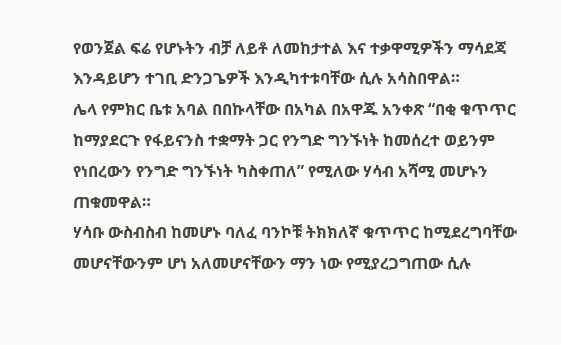የወንጀል ፍሬ የሆኑትን ብቻ ለይቶ ለመከታተል እና ተቃዋሚዎችን ማሳደጃ እንዳይሆን ተገቢ ድንጋጌዎች እንዲካተቱባቸው ሲሉ አሳስበዋል።
ሌላ የምክር ቤቱ አባል በበኩላቸው በአካል በአዋጁ አንቀጽ “በቂ ቁጥጥር ከማያደርጉ የፋይናንስ ተቋማት ጋር የንግድ ግንኙነት ከመሰረተ ወይንም የነበረውን የንግድ ግንኙነት ካስቀጠለ” የሚለው ሃሳብ አሻሚ መሆኑን ጠቁመዋል።
ሃሳቡ ውስብስብ ከመሆኑ ባለፈ ባንኮቹ ትክክለኛ ቁጥጥር ከሚደረግባቸው መሆናቸውንም ሆነ አለመሆናቸውን ማን ነው የሚያረጋግጠው ሲሉ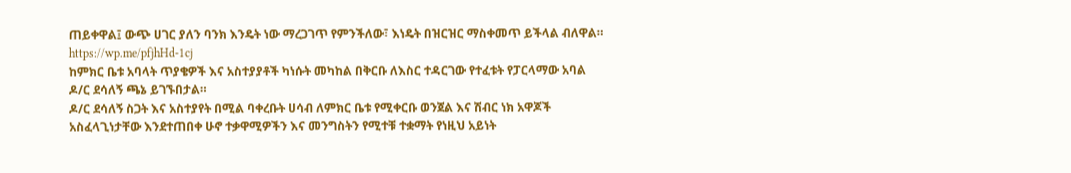ጠይቀዋል፤ ውጭ ሀገር ያለን ባንክ እንዴት ነው ማረጋገጥ የምንችለው፣ እነዴት በዝርዝር ማስቀመጥ ይችላል ብለዋል።
https://wp.me/pfjhHd-1cj
ከምክር ቤቱ አባላት ጥያቄዎች እና አስተያያቶች ካነሱት መካከል በቅርቡ ለእስር ተዳርገው የተፈቱት የፓርላማው አባል ዶ/ር ደሳለኝ ጫኔ ይገኙበታል።
ዶ/ር ደሳለኝ ስጋት እና አስተያየት በሚል ባቀረቡት ሀሳብ ለምክር ቤቱ የሚቀርቡ ወንጀል እና ሽብር ነክ አዋጆች አስፈላጊነታቸው እንደተጠበቀ ሁኖ ተቃዋሚዎችን እና መንግስትን የሚተቹ ተቋማት የነዚህ አይነት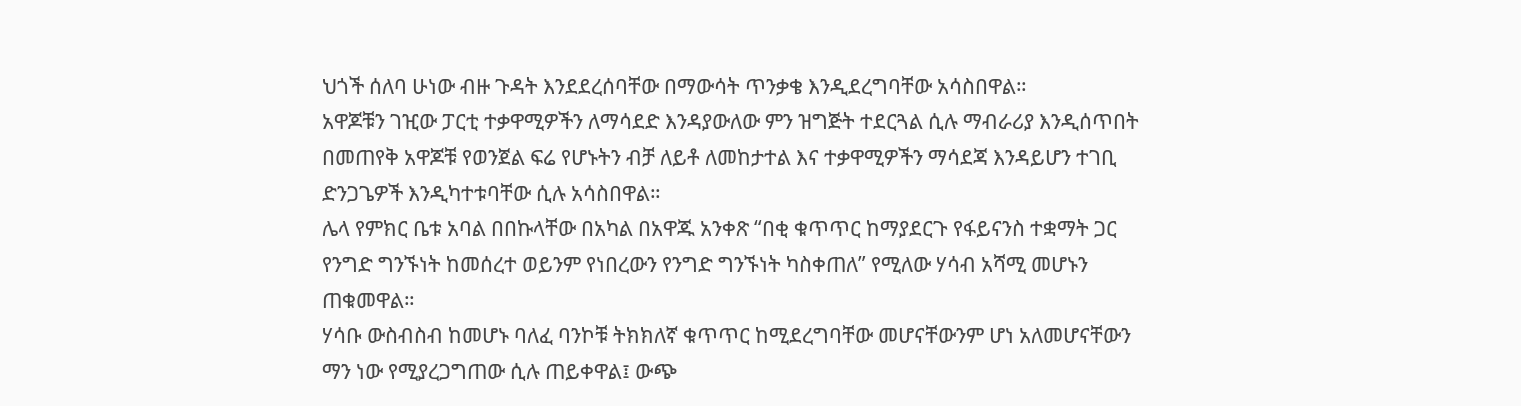ህጎች ሰለባ ሁነው ብዙ ጉዳት እንደደረሰባቸው በማውሳት ጥንቃቄ እንዲደረግባቸው አሳስበዋል።
አዋጆቹን ገዢው ፓርቲ ተቃዋሚዎችን ለማሳደድ እንዳያውለው ምን ዝግጅት ተደርጓል ሲሉ ማብራሪያ እንዲሰጥበት በመጠየቅ አዋጆቹ የወንጀል ፍሬ የሆኑትን ብቻ ለይቶ ለመከታተል እና ተቃዋሚዎችን ማሳደጃ እንዳይሆን ተገቢ ድንጋጌዎች እንዲካተቱባቸው ሲሉ አሳስበዋል።
ሌላ የምክር ቤቱ አባል በበኩላቸው በአካል በአዋጁ አንቀጽ “በቂ ቁጥጥር ከማያደርጉ የፋይናንስ ተቋማት ጋር የንግድ ግንኙነት ከመሰረተ ወይንም የነበረውን የንግድ ግንኙነት ካስቀጠለ” የሚለው ሃሳብ አሻሚ መሆኑን ጠቁመዋል።
ሃሳቡ ውስብስብ ከመሆኑ ባለፈ ባንኮቹ ትክክለኛ ቁጥጥር ከሚደረግባቸው መሆናቸውንም ሆነ አለመሆናቸውን ማን ነው የሚያረጋግጠው ሲሉ ጠይቀዋል፤ ውጭ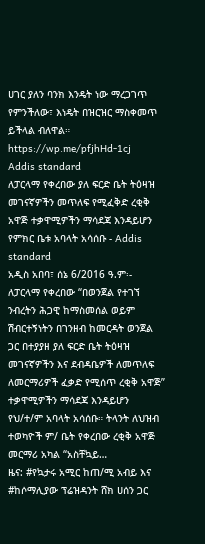ሀገር ያለን ባንክ እንዴት ነው ማረጋገጥ የምንችለው፣ እነዴት በዝርዝር ማስቀመጥ ይችላል ብለዋል።
https://wp.me/pfjhHd-1cj
Addis standard
ለፓርላማ የቀረበው ያለ ፍርድ ቤት ትዕዛዝ መገናኛዎችን መጥለፍ የሚፈቅድ ረቂቅ አዋጅ ተቃዋሚዎችን ማሳደጃ እንዳይሆን የምክር ቤቱ አባላት አሳሰቡ - Addis standard
አዲስ አበባ፣ ሰኔ 6/2016 ዓ.ም፡- ለፓርላማ የቀረበው “በወንጀል የተገኘ ንብረትን ሕጋዊ ከማስመሰል ወይም ሽብርተኝነትን በገንዘብ ከመርዳት ወንጀል ጋር በተያያዘ ያለ ፍርድ ቤት ትዕዛዝ መገናኛዎችን እና ደብዳቤዎች ለመጥለፍ ለመርማሪዎች ፈቃድ የሚሰጥ ረቂቅ አዋጅ” ተቃዋሚዎችን ማሳደጃ እንዳይሆን የህ/ተ/ም አባላት አሳሰቡ። ትላንት ለህዝብ ተወካዮች ም/ ቤት የቀረበው ረቂቅ አዋጅ መርማሪ አካል “አስቸኳይ…
ዜና: #የኳታሩ አሚር ከጠ/ሚ አብይ እና #ከሶማሊያው ፕሬዝዳንት ሸክ ሀሰን ጋር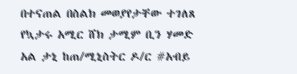በተናጠል በስልክ መወያየታቸው ተገለጸ
የኳታሩ አሚር ሸክ ታሚም ቢን ሃመድ አል ታኒ ከጠ/ሚኒስትር ዶ/ር #አብይ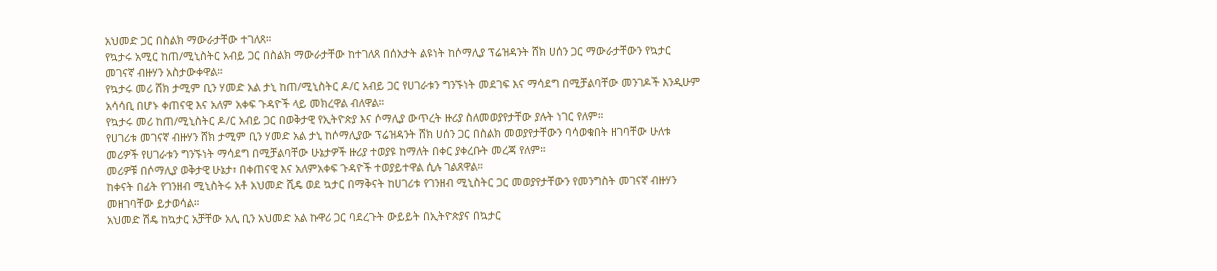አህመድ ጋር በስልክ ማውራታቸው ተገለጸ።
የኳታሩ አሚር ከጠ/ሚኒስትር አብይ ጋር በስልክ ማውራታቸው ከተገለጸ በሰአታት ልዩነት ከሶማሊያ ፕሬዝዳንት ሸክ ሀሰን ጋር ማውራታቸውን የኳታር መገናኛ ብዙሃን አስታውቀዋል።
የኳታሩ መሪ ሸክ ታሚም ቢን ሃመድ አል ታኒ ከጠ/ሚኒስትር ዶ/ር አብይ ጋር የሀገራቱን ግንኙነት መደገፍ እና ማሳደግ በሚቻልባቸው መንገዶች እንዲሁም አሳሳቢ በሆኑ ቀጠናዊ እና አለም አቀፍ ጉዳዮች ላይ መክረዋል ብለዋል።
የኳታሩ መሪ ከጠ/ሚኒስትር ዶ/ር አብይ ጋር በወቅታዊ የኢትዮጵያ እና ሶማሊያ ውጥረት ዙሪያ ስለመወያየታቸው ያሉት ነገር የለም።
የሀገሪቱ መገናኛ ብዙሃን ሸክ ታሚም ቢን ሃመድ አል ታኒ ከሶማሊያው ፕሬዝዳንት ሸክ ሀሰን ጋር በስልክ መወያየታቸውን ባሳወቁበት ዘገባቸው ሁለቱ መሪዎች የሀገራቱን ግንኙነት ማሳደግ በሚቻልባቸው ሁኔታዎች ዙሪያ ተወያዩ ከማለት በቀር ያቀረቡት መረጃ የለም።
መሪዎቹ በሶማሊያ ወቅታዊ ሁኔታ፣ በቀጠናዊ እና አለምአቀፍ ጉዳዮች ተወያይተዋል ሲሉ ገልጸዋል።
ከቀናት በፊት የገንዘብ ሚኒስትሩ አቶ አህመድ ሺዴ ወደ ኳታር በማቅናት ከሀገሪቱ የገንዘብ ሚኒስትር ጋር መወያየታቸውን የመንግስት መገናኛ ብዙሃን መዘገባቸው ይታወሳል።
አህመድ ሽዴ ከኳታር አቻቸው አሊ ቢን አህመድ አል ኩዋሪ ጋር ባደረጉት ውይይት በኢትዮጵያና በኳታር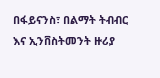በፋይናንስ፣ በልማት ትብብር እና ኢንቨስትመንት ዙሪያ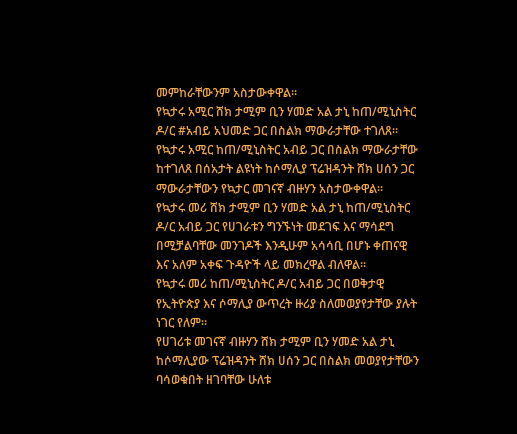መምከራቸውንም አስታውቀዋል።
የኳታሩ አሚር ሸክ ታሚም ቢን ሃመድ አል ታኒ ከጠ/ሚኒስትር ዶ/ር #አብይ አህመድ ጋር በስልክ ማውራታቸው ተገለጸ።
የኳታሩ አሚር ከጠ/ሚኒስትር አብይ ጋር በስልክ ማውራታቸው ከተገለጸ በሰአታት ልዩነት ከሶማሊያ ፕሬዝዳንት ሸክ ሀሰን ጋር ማውራታቸውን የኳታር መገናኛ ብዙሃን አስታውቀዋል።
የኳታሩ መሪ ሸክ ታሚም ቢን ሃመድ አል ታኒ ከጠ/ሚኒስትር ዶ/ር አብይ ጋር የሀገራቱን ግንኙነት መደገፍ እና ማሳደግ በሚቻልባቸው መንገዶች እንዲሁም አሳሳቢ በሆኑ ቀጠናዊ እና አለም አቀፍ ጉዳዮች ላይ መክረዋል ብለዋል።
የኳታሩ መሪ ከጠ/ሚኒስትር ዶ/ር አብይ ጋር በወቅታዊ የኢትዮጵያ እና ሶማሊያ ውጥረት ዙሪያ ስለመወያየታቸው ያሉት ነገር የለም።
የሀገሪቱ መገናኛ ብዙሃን ሸክ ታሚም ቢን ሃመድ አል ታኒ ከሶማሊያው ፕሬዝዳንት ሸክ ሀሰን ጋር በስልክ መወያየታቸውን ባሳወቁበት ዘገባቸው ሁለቱ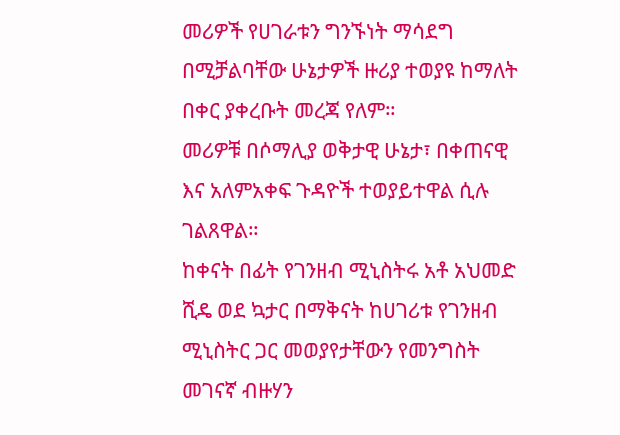መሪዎች የሀገራቱን ግንኙነት ማሳደግ በሚቻልባቸው ሁኔታዎች ዙሪያ ተወያዩ ከማለት በቀር ያቀረቡት መረጃ የለም።
መሪዎቹ በሶማሊያ ወቅታዊ ሁኔታ፣ በቀጠናዊ እና አለምአቀፍ ጉዳዮች ተወያይተዋል ሲሉ ገልጸዋል።
ከቀናት በፊት የገንዘብ ሚኒስትሩ አቶ አህመድ ሺዴ ወደ ኳታር በማቅናት ከሀገሪቱ የገንዘብ ሚኒስትር ጋር መወያየታቸውን የመንግስት መገናኛ ብዙሃን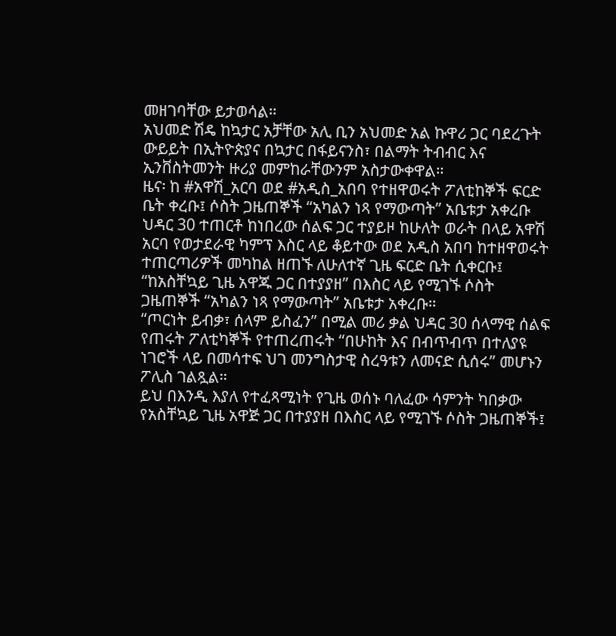መዘገባቸው ይታወሳል።
አህመድ ሽዴ ከኳታር አቻቸው አሊ ቢን አህመድ አል ኩዋሪ ጋር ባደረጉት ውይይት በኢትዮጵያና በኳታር በፋይናንስ፣ በልማት ትብብር እና ኢንቨስትመንት ዙሪያ መምከራቸውንም አስታውቀዋል።
ዜና፡ ከ #አዋሽ_አርባ ወደ #አዲስ_አበባ የተዘዋወሩት ፖለቲከኞች ፍርድ ቤት ቀረቡ፤ ሶስት ጋዜጠኞች “አካልን ነጻ የማውጣት” አቤቱታ አቀረቡ
ህዳር 30 ተጠርቶ ከነበረው ሰልፍ ጋር ተያይዞ ከሁለት ወራት በላይ አዋሽ አርባ የወታደራዊ ካምፕ እስር ላይ ቆይተው ወደ አዲስ አበባ ከተዘዋወሩት ተጠርጣሪዎች መካከል ዘጠኙ ለሁለተኛ ጊዜ ፍርድ ቤት ሲቀርቡ፤ “ከአስቸኳይ ጊዜ አዋጁ ጋር በተያያዘ” በእስር ላይ የሚገኙ ሶስት ጋዜጠኞች “አካልን ነጻ የማውጣት” አቤቱታ አቀረቡ።
“ጦርነት ይብቃ፣ ሰላም ይስፈን” በሚል መሪ ቃል ህዳር 30 ሰላማዊ ሰልፍ የጠሩት ፖለቲካኞች የተጠረጠሩት “በሁከት እና በብጥብጥ በተለያዩ ነገሮች ላይ በመሳተፍ ህገ መንግስታዊ ስረዓቱን ለመናድ ሲሰሩ” መሆኑን ፖሊስ ገልጿል።
ይህ በእንዲ እያለ የተፈጻሚነት የጊዜ ወሰኑ ባለፈው ሳምንት ካበቃው የአስቸኳይ ጊዜ አዋጅ ጋር በተያያዘ በእስር ላይ የሚገኙ ሶስት ጋዜጠኞች፤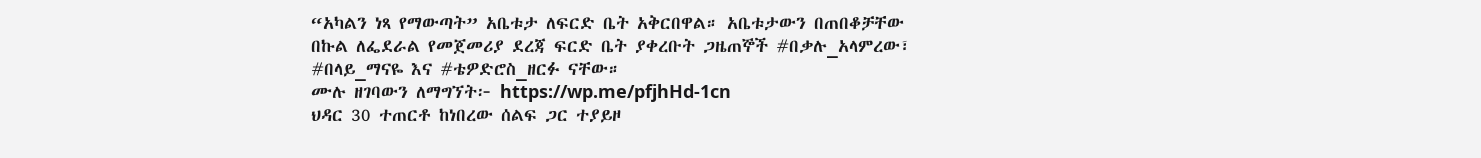“አካልን ነጻ የማውጣት” አቤቱታ ለፍርድ ቤት አቅርበዋል። አቤቱታውን በጠበቆቻቸው በኩል ለፌደራል የመጀመሪያ ደረጃ ፍርድ ቤት ያቀረቡት ጋዜጠኞች #በቃሉ_አላምረው፣ #በላይ_ማናዬ እና #ቴዎድሮስ_ዘርፉ ናቸው።
ሙሉ ዘገባውን ለማግኘት፦ https://wp.me/pfjhHd-1cn
ህዳር 30 ተጠርቶ ከነበረው ሰልፍ ጋር ተያይዞ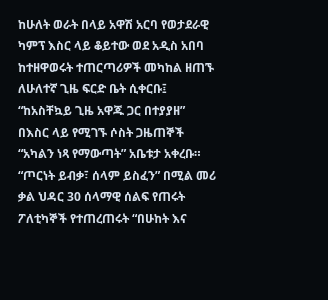ከሁለት ወራት በላይ አዋሽ አርባ የወታደራዊ ካምፕ እስር ላይ ቆይተው ወደ አዲስ አበባ ከተዘዋወሩት ተጠርጣሪዎች መካከል ዘጠኙ ለሁለተኛ ጊዜ ፍርድ ቤት ሲቀርቡ፤ “ከአስቸኳይ ጊዜ አዋጁ ጋር በተያያዘ” በእስር ላይ የሚገኙ ሶስት ጋዜጠኞች “አካልን ነጻ የማውጣት” አቤቱታ አቀረቡ።
“ጦርነት ይብቃ፣ ሰላም ይስፈን” በሚል መሪ ቃል ህዳር 30 ሰላማዊ ሰልፍ የጠሩት ፖለቲካኞች የተጠረጠሩት “በሁከት እና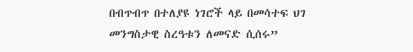በብጥብጥ በተለያዩ ነገሮች ላይ በመሳተፍ ህገ መንግስታዊ ስረዓቱን ለመናድ ሲሰሩ”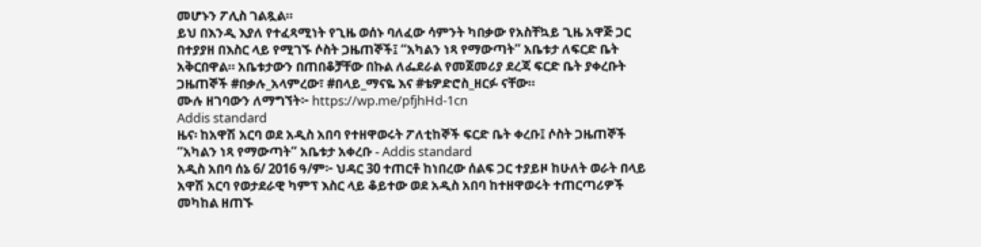መሆኑን ፖሊስ ገልጿል።
ይህ በእንዲ እያለ የተፈጻሚነት የጊዜ ወሰኑ ባለፈው ሳምንት ካበቃው የአስቸኳይ ጊዜ አዋጅ ጋር በተያያዘ በእስር ላይ የሚገኙ ሶስት ጋዜጠኞች፤ “አካልን ነጻ የማውጣት” አቤቱታ ለፍርድ ቤት አቅርበዋል። አቤቱታውን በጠበቆቻቸው በኩል ለፌደራል የመጀመሪያ ደረጃ ፍርድ ቤት ያቀረቡት ጋዜጠኞች #በቃሉ_አላምረው፣ #በላይ_ማናዬ እና #ቴዎድሮስ_ዘርፉ ናቸው።
ሙሉ ዘገባውን ለማግኘት፦ https://wp.me/pfjhHd-1cn
Addis standard
ዜና፡ ከአዋሽ አርባ ወደ አዲስ አበባ የተዘዋወሩት ፖለቲከኞች ፍርድ ቤት ቀረቡ፤ ሶስት ጋዜጠኞች “አካልን ነጻ የማውጣት” አቤቱታ አቀረቡ - Addis standard
አዲስ አበባ ሰኔ 6/ 2016 ዓ/ም፦ ህዳር 30 ተጠርቶ ከነበረው ሰልፍ ጋር ተያይዞ ከሁለት ወራት በላይ አዋሽ አርባ የወታደራዊ ካምፕ እስር ላይ ቆይተው ወደ አዲስ አበባ ከተዘዋወሩት ተጠርጣሪዎች መካከል ዘጠኙ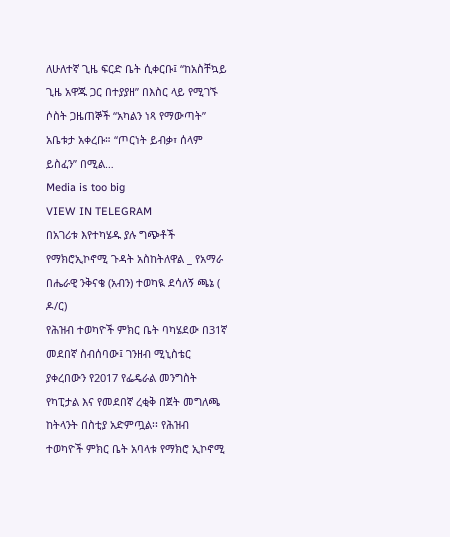ለሁለተኛ ጊዜ ፍርድ ቤት ሲቀርቡ፤ “ከአስቸኳይ ጊዜ አዋጁ ጋር በተያያዘ” በእስር ላይ የሚገኙ ሶስት ጋዜጠኞች “አካልን ነጻ የማውጣት” አቤቱታ አቀረቡ። “ጦርነት ይብቃ፣ ሰላም ይስፈን” በሚል…
Media is too big
VIEW IN TELEGRAM
በአገሪቱ እየተካሄዱ ያሉ ግጭቶች የማክሮኢኮኖሚ ጉዳት አስከትለዋል _ የአማራ በሔራዊ ንቅናቄ (አብን) ተወካዪ ደሳለኝ ጫኔ ( ዶ/ር)
የሕዝብ ተወካዮች ምክር ቤት ባካሄደው በ31ኛ መደበኛ ስብሰባው፤ ገንዘብ ሚኒስቴር ያቀረበውን የ2017 የፌዴራል መንግስት የካፒታል እና የመደበኛ ረቂቅ በጀት መግለጫ ከትላንት በስቲያ አድምጧል፡፡ የሕዝብ ተወካዮች ምክር ቤት አባላቱ የማክሮ ኢኮኖሚ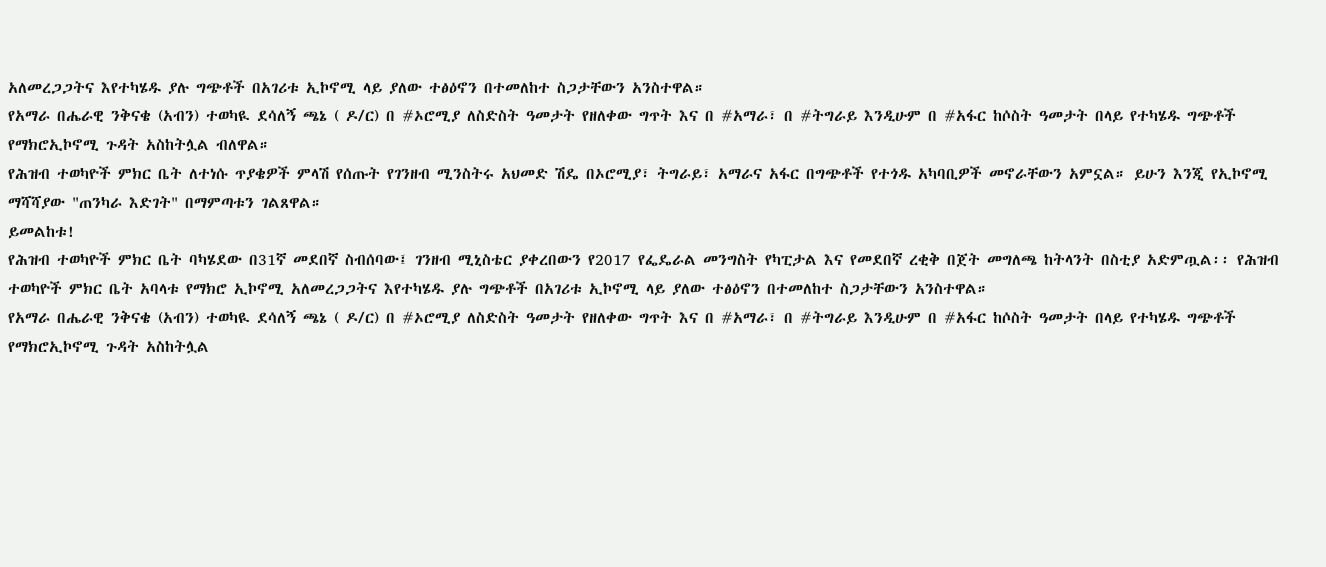አለመረጋጋትና እየተካሄዱ ያሉ ግጭቶች በአገሪቱ ኢኮኖሚ ላይ ያለው ተፅዕኖን በተመለከተ ስጋታቸውን አንስተዋል።
የአማራ በሔራዊ ንቅናቄ (አብን) ተወካዪ ደሳለኝ ጫኔ ( ዶ/ር) በ #ኦሮሚያ ለስድስት ዓመታት የዘለቀው ግጥት እና በ #አማራ፣ በ #ትግራይ እንዲሁም በ #አፋር ከሶስት ዓመታት በላይ የተካሄዱ ግጭቶች የማክሮኢኮኖሚ ጉዳት አስከትሏል ብለዋል።
የሕዝብ ተወካዮች ምክር ቤት ለተነሱ ጥያቄዎች ምላሽ የሰጡት የገንዘብ ሚንስትሩ አህመድ ሽዴ በኦሮሚያ፣ ትግራይ፣ አማራና አፋር በግጭቶች የተጎዱ አካባቢዎች መኖራቸውን አምኗል። ይሁን እንጂ የኢኮኖሚ ማሻሻያው "ጠንካራ እድገት" በማምጣቱን ገልጸዋል።
ይመልከቱ!
የሕዝብ ተወካዮች ምክር ቤት ባካሄደው በ31ኛ መደበኛ ስብሰባው፤ ገንዘብ ሚኒስቴር ያቀረበውን የ2017 የፌዴራል መንግስት የካፒታል እና የመደበኛ ረቂቅ በጀት መግለጫ ከትላንት በስቲያ አድምጧል፡፡ የሕዝብ ተወካዮች ምክር ቤት አባላቱ የማክሮ ኢኮኖሚ አለመረጋጋትና እየተካሄዱ ያሉ ግጭቶች በአገሪቱ ኢኮኖሚ ላይ ያለው ተፅዕኖን በተመለከተ ስጋታቸውን አንስተዋል።
የአማራ በሔራዊ ንቅናቄ (አብን) ተወካዪ ደሳለኝ ጫኔ ( ዶ/ር) በ #ኦሮሚያ ለስድስት ዓመታት የዘለቀው ግጥት እና በ #አማራ፣ በ #ትግራይ እንዲሁም በ #አፋር ከሶስት ዓመታት በላይ የተካሄዱ ግጭቶች የማክሮኢኮኖሚ ጉዳት አስከትሏል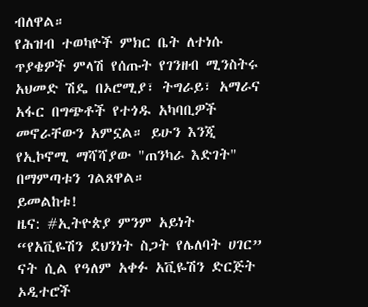ብለዋል።
የሕዝብ ተወካዮች ምክር ቤት ለተነሱ ጥያቄዎች ምላሽ የሰጡት የገንዘብ ሚንስትሩ አህመድ ሽዴ በኦሮሚያ፣ ትግራይ፣ አማራና አፋር በግጭቶች የተጎዱ አካባቢዎች መኖራቸውን አምኗል። ይሁን እንጂ የኢኮኖሚ ማሻሻያው "ጠንካራ እድገት" በማምጣቱን ገልጸዋል።
ይመልከቱ!
ዜና: #ኢትዮጵያ ምንም አይነት “የአቪዬሽን ደህንነት ስጋት የሌለባት ሀገር” ናት ሲል የዓለም አቀፉ አቪዬሽን ድርጅት ኦዲተሮች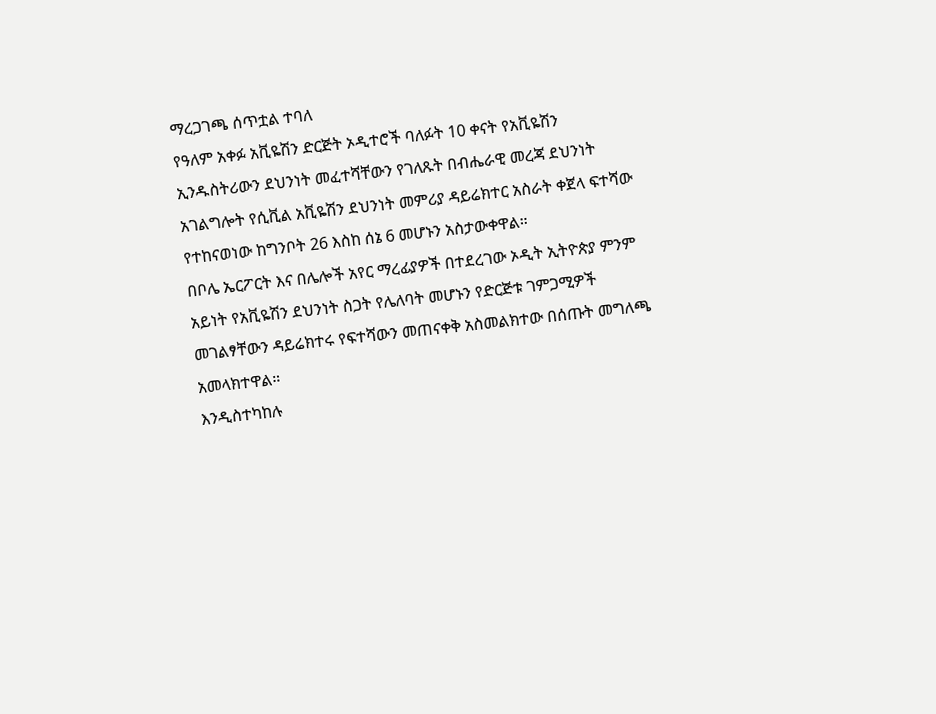ማረጋገጫ ሰጥቷል ተባለ
የዓለም አቀፉ አቪዬሽን ድርጅት ኦዲተሮች ባለፉት 10 ቀናት የአቪዬሽን ኢንዱስትሪውን ደህንነት መፈተሻቸውን የገለጹት በብሔራዊ መረጃ ደህንነት አገልግሎት የሲቪል አቪዬሽን ደህንነት መምሪያ ዳይሬክተር አስራት ቀጀላ ፍተሻው የተከናወነው ከግንቦት 26 እስከ ሰኔ 6 መሆኑን አስታውቀዋል።
በቦሌ ኤርፖርት እና በሌሎች አየር ማረፊያዎች በተደረገው ኦዲት ኢትዮጵያ ምንም አይነት የአቪዬሽን ደህንነት ስጋት የሌለባት መሆኑን የድርጅቱ ገምጋሚዎች መገልፃቸውን ዳይሬክተሩ የፍተሻውን መጠናቀቅ አስመልክተው በሰጡት መግለጫ አመላክተዋል።
እንዲስተካከሉ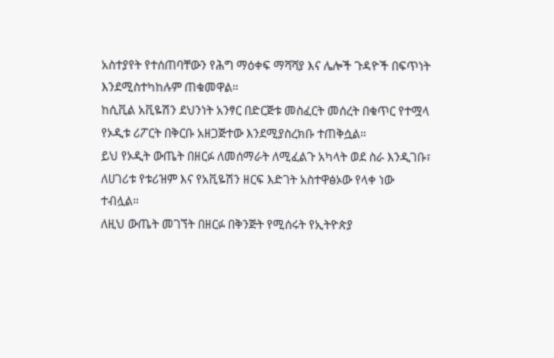አስተያየት የተሰጠባቸውን የሕግ ማዕቀፍ ማሻሻያ እና ሌሎች ጉዳዮች በፍጥነት እንደሚስተካከሉም ጠቁመዋል።
ከሲቪል አቪዬሽን ደህንነት አንፃር በድርጅቱ መስፈርት መሰረት በቁጥር የተሟላ የኦዲቱ ሪፖርት በቅርቡ አዘጋጅተው እንደሚያስረክቡ ተጠቅሷል።
ይህ የኦዲት ውጤት በዘርፉ ለመሰማራት ለሚፈልጉ አካላት ወደ ስራ እንዲገቡ፣ ለሀገሪቱ የቱሪዝም እና የአቪዬሽን ዘርፍ እድገት አስተዋፅኦው የላቀ ነው ተብሏል።
ለዚህ ውጤት መገኘት በዘርፉ በቅንጅት የሚሰሩት የኢትዮጵያ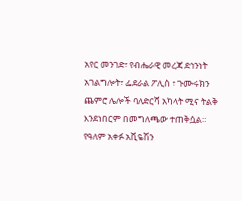አየር መንገድ፣ የብሔራዊ መረጃ ደኅንነት አገልግሎት፣ ፌደራል ፖሊስ ፣ ጉሙሩክን ጨምሮ ሌሎች ባለድርሻ አካላት ሚና ትልቅ እንደነበርም በመግለጫው ተጠቅሷል።
የዓለም አቀፉ አቪዬሽን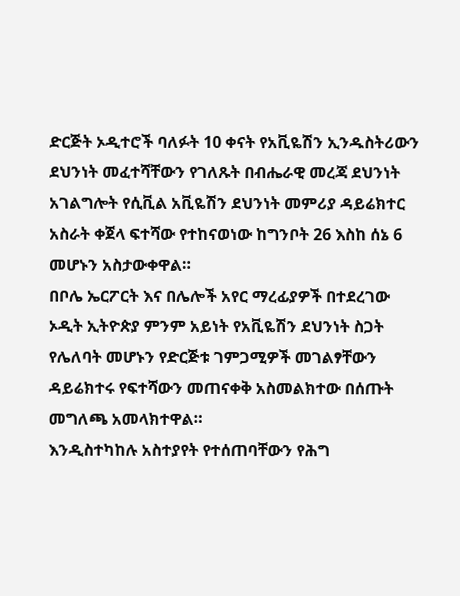ድርጅት ኦዲተሮች ባለፉት 10 ቀናት የአቪዬሽን ኢንዱስትሪውን ደህንነት መፈተሻቸውን የገለጹት በብሔራዊ መረጃ ደህንነት አገልግሎት የሲቪል አቪዬሽን ደህንነት መምሪያ ዳይሬክተር አስራት ቀጀላ ፍተሻው የተከናወነው ከግንቦት 26 እስከ ሰኔ 6 መሆኑን አስታውቀዋል።
በቦሌ ኤርፖርት እና በሌሎች አየር ማረፊያዎች በተደረገው ኦዲት ኢትዮጵያ ምንም አይነት የአቪዬሽን ደህንነት ስጋት የሌለባት መሆኑን የድርጅቱ ገምጋሚዎች መገልፃቸውን ዳይሬክተሩ የፍተሻውን መጠናቀቅ አስመልክተው በሰጡት መግለጫ አመላክተዋል።
እንዲስተካከሉ አስተያየት የተሰጠባቸውን የሕግ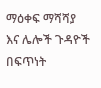ማዕቀፍ ማሻሻያ እና ሌሎች ጉዳዮች በፍጥነት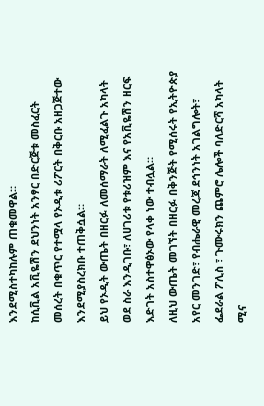እንደሚስተካከሉም ጠቁመዋል።
ከሲቪል አቪዬሽን ደህንነት አንፃር በድርጅቱ መስፈርት መሰረት በቁጥር የተሟላ የኦዲቱ ሪፖርት በቅርቡ አዘጋጅተው እንደሚያስረክቡ ተጠቅሷል።
ይህ የኦዲት ውጤት በዘርፉ ለመሰማራት ለሚፈልጉ አካላት ወደ ስራ እንዲገቡ፣ ለሀገሪቱ የቱሪዝም እና የአቪዬሽን ዘርፍ እድገት አስተዋፅኦው የላቀ ነው ተብሏል።
ለዚህ ውጤት መገኘት በዘርፉ በቅንጅት የሚሰሩት የኢትዮጵያ አየር መንገድ፣ የብሔራዊ መረጃ ደኅንነት አገልግሎት፣ ፌደራል ፖሊስ ፣ ጉሙሩክን ጨምሮ ሌሎች ባለድርሻ አካላት ሚና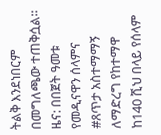ትልቅ እንደነበርም በመግለጫው ተጠቅሷል።
ዜና: በበጀት ዓመቱ የመዲናዋን ሰላምና #ጸጥታ አስተማማኝ ለማድረግ የከተማዋ ከ140 ሺህ በላይ የሰላም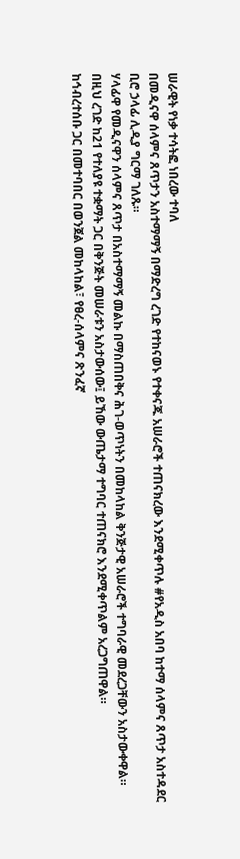ሠራዊት የነቃ ተሳትፎ ነበረው ተባለ
በመዲናዋ ሰላምና ጸጥታን አስተማማኝ በማድረግ ረገድ የተከናወኑ የተቀናጁ አሠራሮች ተጠናክረው እንደሚቀጥሉ #የአዲስ አበባ ከተማ ሰላምና ጸጥታ አስተዳደር ቢሮ ኃላፊ ሊዲያ ግርማ ገለጹ።
ሃላፊዋ የመዲናዋን ሰላምና ጸጥታ በአስተማማኝ መልኩ በማስጠበቅና ሕገ-ወጥነትን በመከላከል ቅንጅታዊ አሠራሮች ተግባራዊ መደረጋቸውን አስታውቀዋል።
በዚህ ረገድ ከ21 የተለያዩ ተቋማት ጋር በቅንጅት መሠራቱን አስታውሰው፤ ይኸው ውጤታማ ተግባር ተጠናክሮ እንደሚቀጥልም አረጋግጠዋል።
ከኅብረተሰቡ ጋር በመተባበር በወንጀል መከላከል፣ የፀረ-ሰላምና ጽንፈኛ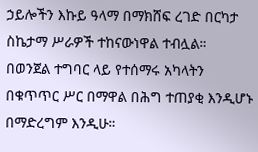ኃይሎችን እኩይ ዓላማ በማክሸፍ ረገድ በርካታ ስኬታማ ሥራዎች ተከናውነዋል ተብሏል።
በወንጀል ተግባር ላይ የተሰማሩ አካላትን በቁጥጥር ሥር በማዋል በሕግ ተጠያቂ እንዲሆኑ በማድረግም እንዲሁ።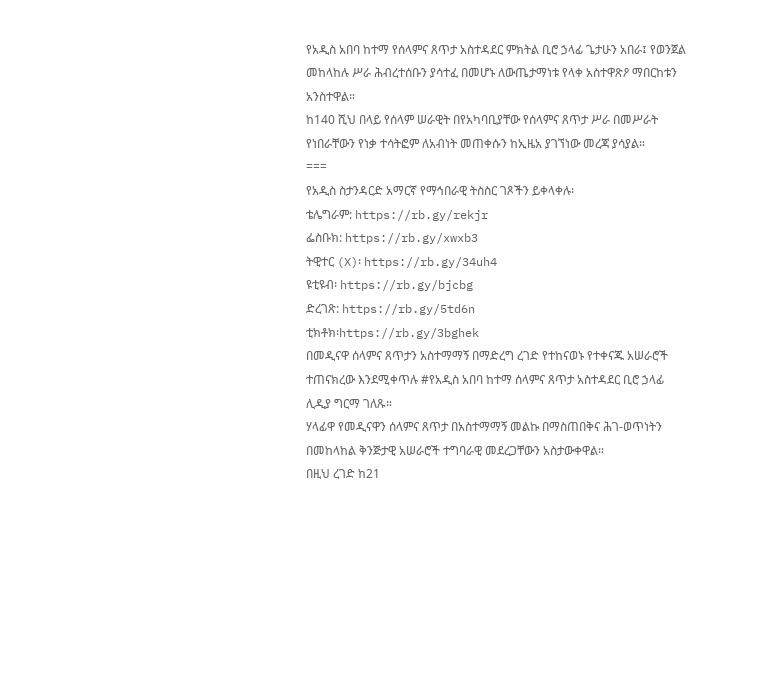የአዲስ አበባ ከተማ የሰላምና ጸጥታ አስተዳደር ምክትል ቢሮ ኃላፊ ጌታሁን አበራ፤ የወንጀል መከላከሉ ሥራ ሕብረተሰቡን ያሳተፈ በመሆኑ ለውጤታማነቱ የላቀ አስተዋጽዖ ማበርከቱን አንስተዋል።
ከ140 ሺህ በላይ የሰላም ሠራዊት በየአካባቢያቸው የሰላምና ጸጥታ ሥራ በመሥራት የነበራቸውን የነቃ ተሳትፎም ለአብነት መጠቀሱን ከኢዜአ ያገኘነው መረጃ ያሳያል።
===
የአዲስ ስታንዳርድ አማርኛ የማኅበራዊ ትስስር ገጾችን ይቀላቀሉ፡
ቴሌግራም: https://rb.gy/rekjr
ፌስቡክ: https://rb.gy/xwxb3
ትዊተር (X)፡ https://rb.gy/34uh4
ዩቲዩብ፡ https://rb.gy/bjcbg
ድረገጽ: https://rb.gy/5td6n
ቲክቶክ፡https://rb.gy/3bghek
በመዲናዋ ሰላምና ጸጥታን አስተማማኝ በማድረግ ረገድ የተከናወኑ የተቀናጁ አሠራሮች ተጠናክረው እንደሚቀጥሉ #የአዲስ አበባ ከተማ ሰላምና ጸጥታ አስተዳደር ቢሮ ኃላፊ ሊዲያ ግርማ ገለጹ።
ሃላፊዋ የመዲናዋን ሰላምና ጸጥታ በአስተማማኝ መልኩ በማስጠበቅና ሕገ-ወጥነትን በመከላከል ቅንጅታዊ አሠራሮች ተግባራዊ መደረጋቸውን አስታውቀዋል።
በዚህ ረገድ ከ21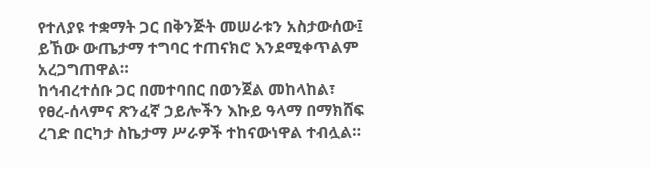የተለያዩ ተቋማት ጋር በቅንጅት መሠራቱን አስታውሰው፤ ይኸው ውጤታማ ተግባር ተጠናክሮ እንደሚቀጥልም አረጋግጠዋል።
ከኅብረተሰቡ ጋር በመተባበር በወንጀል መከላከል፣ የፀረ-ሰላምና ጽንፈኛ ኃይሎችን እኩይ ዓላማ በማክሸፍ ረገድ በርካታ ስኬታማ ሥራዎች ተከናውነዋል ተብሏል።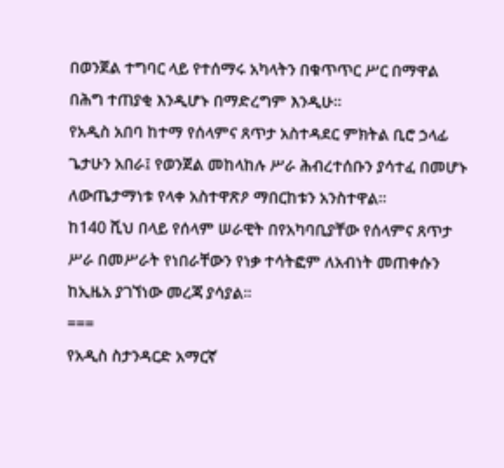በወንጀል ተግባር ላይ የተሰማሩ አካላትን በቁጥጥር ሥር በማዋል በሕግ ተጠያቂ እንዲሆኑ በማድረግም እንዲሁ።
የአዲስ አበባ ከተማ የሰላምና ጸጥታ አስተዳደር ምክትል ቢሮ ኃላፊ ጌታሁን አበራ፤ የወንጀል መከላከሉ ሥራ ሕብረተሰቡን ያሳተፈ በመሆኑ ለውጤታማነቱ የላቀ አስተዋጽዖ ማበርከቱን አንስተዋል።
ከ140 ሺህ በላይ የሰላም ሠራዊት በየአካባቢያቸው የሰላምና ጸጥታ ሥራ በመሥራት የነበራቸውን የነቃ ተሳትፎም ለአብነት መጠቀሱን ከኢዜአ ያገኘነው መረጃ ያሳያል።
===
የአዲስ ስታንዳርድ አማርኛ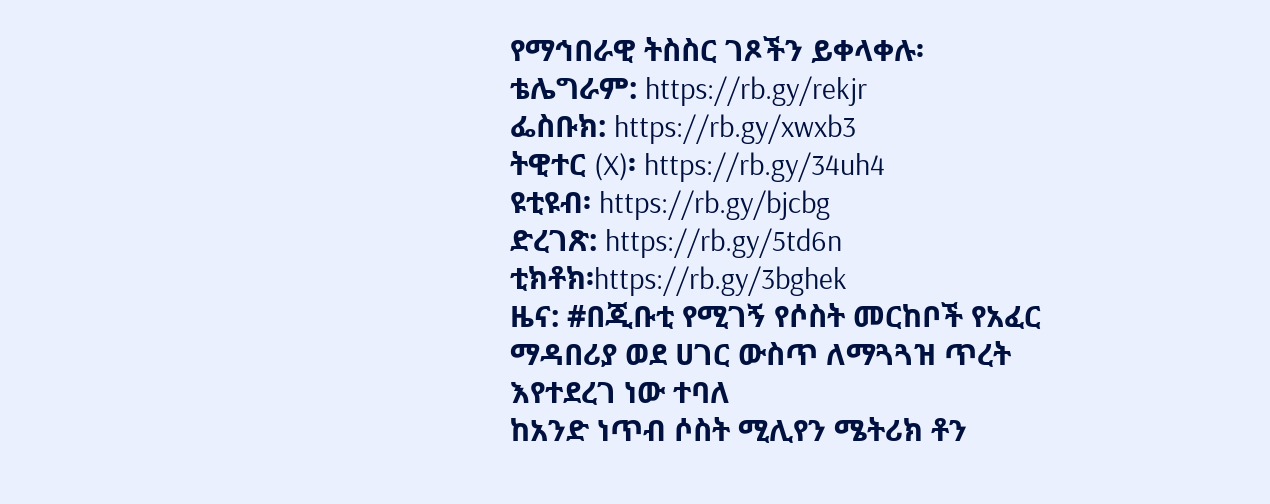የማኅበራዊ ትስስር ገጾችን ይቀላቀሉ፡
ቴሌግራም: https://rb.gy/rekjr
ፌስቡክ: https://rb.gy/xwxb3
ትዊተር (X)፡ https://rb.gy/34uh4
ዩቲዩብ፡ https://rb.gy/bjcbg
ድረገጽ: https://rb.gy/5td6n
ቲክቶክ፡https://rb.gy/3bghek
ዜና: #በጂቡቲ የሚገኝ የሶስት መርከቦች የአፈር ማዳበሪያ ወደ ሀገር ውስጥ ለማጓጓዝ ጥረት እየተደረገ ነው ተባለ
ከአንድ ነጥብ ሶስት ሚሊየን ሜትሪክ ቶን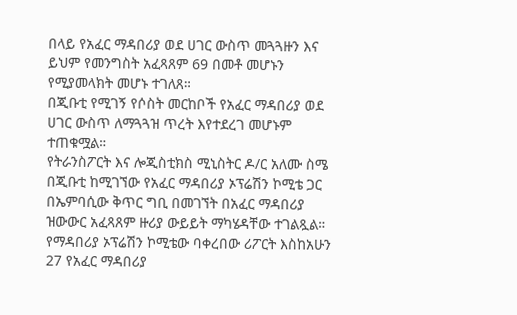በላይ የአፈር ማዳበሪያ ወደ ሀገር ውስጥ መጓጓዙን እና ይህም የመንግስት አፈጻጸም 69 በመቶ መሆኑን የሚያመላክት መሆኑ ተገለጸ።
በጂቡቲ የሚገኝ የሶስት መርከቦች የአፈር ማዳበሪያ ወደ ሀገር ውስጥ ለማጓጓዝ ጥረት እየተደረገ መሆኑም ተጠቁሟል።
የትራንስፖርት እና ሎጂስቲክስ ሚኒስትር ዶ/ር አለሙ ስሜ በጂቡቲ ከሚገኘው የአፈር ማዳበሪያ ኦፕሬሽን ኮሚቴ ጋር በኤምባሲው ቅጥር ግቢ በመገኘት በአፈር ማዳበሪያ ዝውውር አፈጻጸም ዙሪያ ውይይት ማካሄዳቸው ተገልጿል።
የማዳበሪያ ኦፕሬሽን ኮሚቴው ባቀረበው ሪፖርት እስከአሁን 27 የአፈር ማዳበሪያ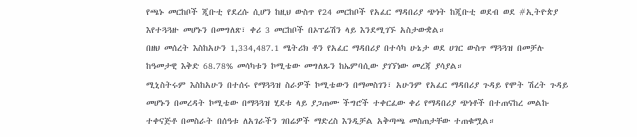የጫኑ መርከቦች ጂቡቲ የደረሱ ሲሆን ከዚህ ውስጥ የ24 መርከቦች የአፈር ማዳበሪያ ጭነት ከጂቡቲ ወደብ ወደ #ኢትዮጵያ እየተጓጓዙ መሆኑን በመግለጽ፣ ቀሪ 3 መርከቦች በኦፕሬሽን ላይ እንደሚገኙ አስታውቋል።
በዘህ መሰረት እስከአሁን 1,334,487.1 ሜትሪክ ቶን የአፈር ማዳበሪያ በተሳካ ሁኔታ ወደ ሀገር ውስጥ ማጓጓዝ በመቻሉ ከዓመታዊ እቅድ 68.78% መሳካቱን ኮሚቴው መግለጹን ከኤምባሲው ያገኘነው መረጃ ያሳያል።
ሚኒስትሩም እስከአሁን በተሰሩ የማጓጓዝ ስራዎች ኮሚቴውን በማመስገን፣ አሁንም የአፈር ማዳበሪያ ጉዳይ የሞት ሽረት ጉዳይ መሆኑን በመረዳት ኮሚቴው በማጓጓዝ ሂደቱ ላይ ያጋጠሙ ችግሮች ተቀርፈው ቀሪ የማዳበሪያ ጭነቶች በተጠናከረ መልኩ ተቀናጅቶ በመስራት በሰዓቱ ለአገራችን ገበሬዎች ማድረስ እንዲቻል አቅጣጫ መስጠታቸው ተጠቁሟል።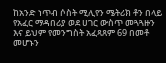ከአንድ ነጥብ ሶስት ሚሊየን ሜትሪክ ቶን በላይ የአፈር ማዳበሪያ ወደ ሀገር ውስጥ መጓጓዙን እና ይህም የመንግስት አፈጻጸም 69 በመቶ መሆኑን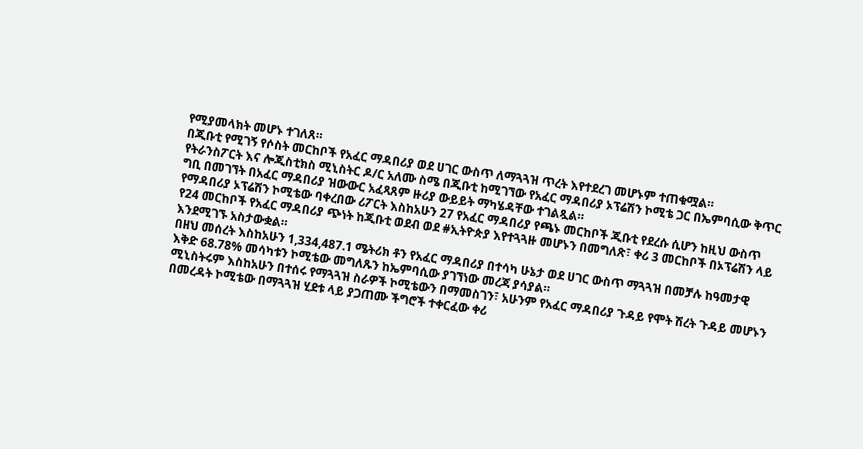የሚያመላክት መሆኑ ተገለጸ።
በጂቡቲ የሚገኝ የሶስት መርከቦች የአፈር ማዳበሪያ ወደ ሀገር ውስጥ ለማጓጓዝ ጥረት እየተደረገ መሆኑም ተጠቁሟል።
የትራንስፖርት እና ሎጂስቲክስ ሚኒስትር ዶ/ር አለሙ ስሜ በጂቡቲ ከሚገኘው የአፈር ማዳበሪያ ኦፕሬሽን ኮሚቴ ጋር በኤምባሲው ቅጥር ግቢ በመገኘት በአፈር ማዳበሪያ ዝውውር አፈጻጸም ዙሪያ ውይይት ማካሄዳቸው ተገልጿል።
የማዳበሪያ ኦፕሬሽን ኮሚቴው ባቀረበው ሪፖርት እስከአሁን 27 የአፈር ማዳበሪያ የጫኑ መርከቦች ጂቡቲ የደረሱ ሲሆን ከዚህ ውስጥ የ24 መርከቦች የአፈር ማዳበሪያ ጭነት ከጂቡቲ ወደብ ወደ #ኢትዮጵያ እየተጓጓዙ መሆኑን በመግለጽ፣ ቀሪ 3 መርከቦች በኦፕሬሽን ላይ እንደሚገኙ አስታውቋል።
በዘህ መሰረት እስከአሁን 1,334,487.1 ሜትሪክ ቶን የአፈር ማዳበሪያ በተሳካ ሁኔታ ወደ ሀገር ውስጥ ማጓጓዝ በመቻሉ ከዓመታዊ እቅድ 68.78% መሳካቱን ኮሚቴው መግለጹን ከኤምባሲው ያገኘነው መረጃ ያሳያል።
ሚኒስትሩም እስከአሁን በተሰሩ የማጓጓዝ ስራዎች ኮሚቴውን በማመስገን፣ አሁንም የአፈር ማዳበሪያ ጉዳይ የሞት ሽረት ጉዳይ መሆኑን በመረዳት ኮሚቴው በማጓጓዝ ሂደቱ ላይ ያጋጠሙ ችግሮች ተቀርፈው ቀሪ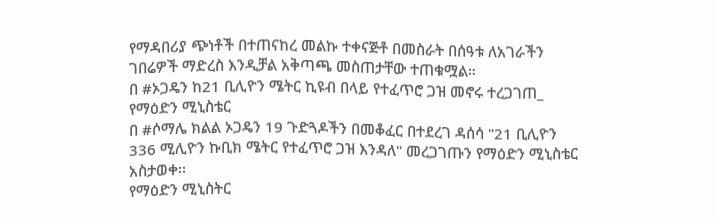የማዳበሪያ ጭነቶች በተጠናከረ መልኩ ተቀናጅቶ በመስራት በሰዓቱ ለአገራችን ገበሬዎች ማድረስ እንዲቻል አቅጣጫ መስጠታቸው ተጠቁሟል።
በ #ኦጋዴን ከ21 ቢሊዮን ሜትር ኪዩብ በላይ የተፈጥሮ ጋዝ መኖሩ ተረጋገጠ_ የማዕድን ሚኒስቴር
በ #ሶማሌ ክልል ኦጋዴን 19 ጉድጓዶችን በመቆፈር በተደረገ ዳሰሳ "21 ቢሊዮን 336 ሚሊዮን ኩቢክ ሜትር የተፈጥሮ ጋዝ እንዳለ" መረጋገጡን የማዕድን ሚኒስቴር አስታወቀ፡፡
የማዕድን ሚኒስትር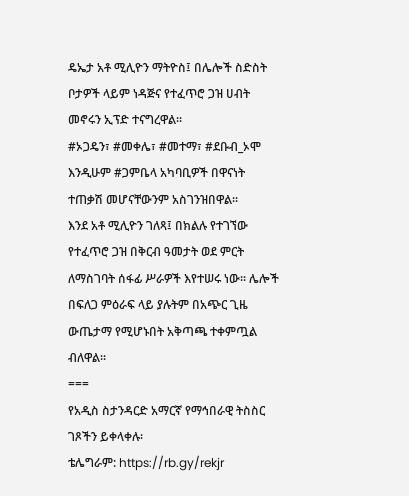ዴኤታ አቶ ሚሊዮን ማትዮስ፤ በሌሎች ስድስት ቦታዎች ላይም ነዳጅና የተፈጥሮ ጋዝ ሀብት መኖሩን ኢፕድ ተናግረዋል፡፡
#ኦጋዴን፣ #መቀሌ፣ #መተማ፣ #ደቡብ_ኦሞ እንዲሁም #ጋምቤላ አካባቢዎች በዋናነት ተጠቃሽ መሆናቸውንም አስገንዝበዋል፡፡
እንደ አቶ ሚሊዮን ገለጻ፤ በክልሉ የተገኘው የተፈጥሮ ጋዝ በቅርብ ዓመታት ወደ ምርት ለማስገባት ሰፋፊ ሥራዎች እየተሠሩ ነው፡፡ ሌሎች በፍለጋ ምዕራፍ ላይ ያሉትም በአጭር ጊዜ ውጤታማ የሚሆኑበት አቅጣጫ ተቀምጧል ብለዋል፡፡
===
የአዲስ ስታንዳርድ አማርኛ የማኅበራዊ ትስስር ገጾችን ይቀላቀሉ፡
ቴሌግራም: https://rb.gy/rekjr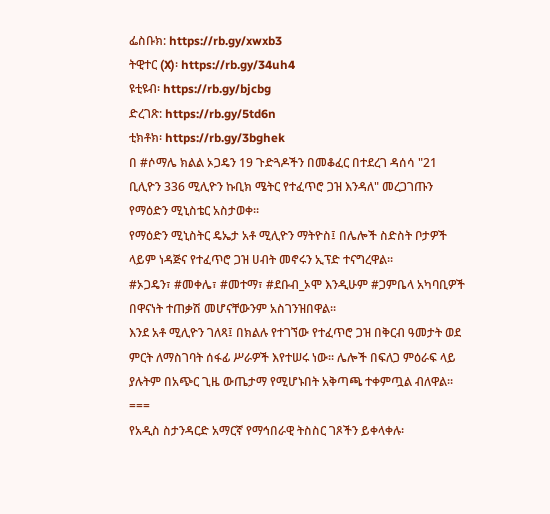ፌስቡክ: https://rb.gy/xwxb3
ትዊተር (X)፡ https://rb.gy/34uh4
ዩቲዩብ፡ https://rb.gy/bjcbg
ድረገጽ: https://rb.gy/5td6n
ቲክቶክ፡ https://rb.gy/3bghek
በ #ሶማሌ ክልል ኦጋዴን 19 ጉድጓዶችን በመቆፈር በተደረገ ዳሰሳ "21 ቢሊዮን 336 ሚሊዮን ኩቢክ ሜትር የተፈጥሮ ጋዝ እንዳለ" መረጋገጡን የማዕድን ሚኒስቴር አስታወቀ፡፡
የማዕድን ሚኒስትር ዴኤታ አቶ ሚሊዮን ማትዮስ፤ በሌሎች ስድስት ቦታዎች ላይም ነዳጅና የተፈጥሮ ጋዝ ሀብት መኖሩን ኢፕድ ተናግረዋል፡፡
#ኦጋዴን፣ #መቀሌ፣ #መተማ፣ #ደቡብ_ኦሞ እንዲሁም #ጋምቤላ አካባቢዎች በዋናነት ተጠቃሽ መሆናቸውንም አስገንዝበዋል፡፡
እንደ አቶ ሚሊዮን ገለጻ፤ በክልሉ የተገኘው የተፈጥሮ ጋዝ በቅርብ ዓመታት ወደ ምርት ለማስገባት ሰፋፊ ሥራዎች እየተሠሩ ነው፡፡ ሌሎች በፍለጋ ምዕራፍ ላይ ያሉትም በአጭር ጊዜ ውጤታማ የሚሆኑበት አቅጣጫ ተቀምጧል ብለዋል፡፡
===
የአዲስ ስታንዳርድ አማርኛ የማኅበራዊ ትስስር ገጾችን ይቀላቀሉ፡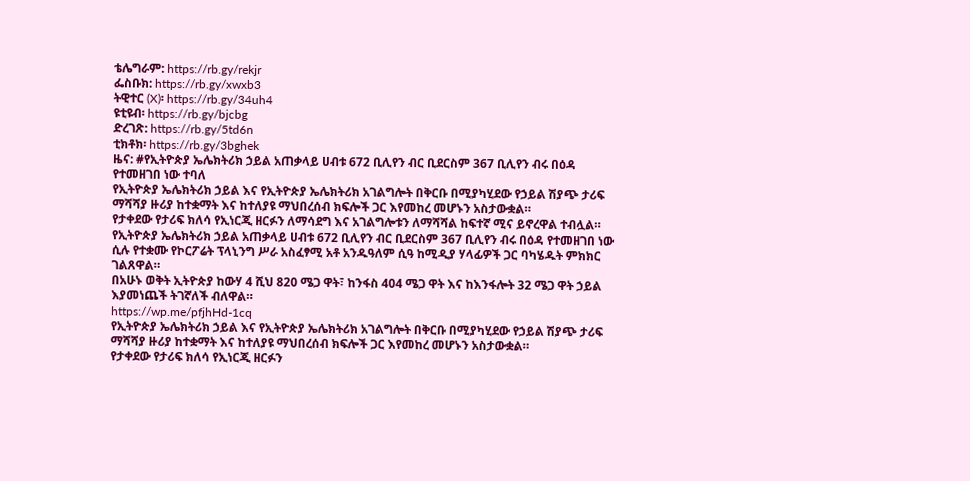ቴሌግራም: https://rb.gy/rekjr
ፌስቡክ: https://rb.gy/xwxb3
ትዊተር (X)፡ https://rb.gy/34uh4
ዩቲዩብ፡ https://rb.gy/bjcbg
ድረገጽ: https://rb.gy/5td6n
ቲክቶክ፡ https://rb.gy/3bghek
ዜና: #የኢትዮጵያ ኤሌክትሪክ ኃይል አጠቃላይ ሀብቱ 672 ቢሊየን ብር ቢደርስም 367 ቢሊየን ብሩ በዕዳ የተመዘገበ ነው ተባለ
የኢትዮጵያ ኤሌክትሪክ ኃይል እና የኢትዮጵያ ኤሌክትሪክ አገልግሎት በቅርቡ በሚያካሂደው የኃይል ሽያጭ ታሪፍ ማሻሻያ ዙሪያ ከተቋማት እና ከተለያዩ ማህበረሰብ ክፍሎች ጋር እየመከረ መሆኑን አስታውቋል።
የታቀደው የታሪፍ ክለሳ የኢነርጂ ዘርፉን ለማሳደግ እና አገልግሎቱን ለማሻሻል ከፍተኛ ሚና ይኖረዋል ተብሏል።
የኢትዮጵያ ኤሌክትሪክ ኃይል አጠቃላይ ሀብቱ 672 ቢሊየን ብር ቢደርስም 367 ቢሊየን ብሩ በዕዳ የተመዘገበ ነው ሲሉ የተቋሙ የኮርፖሬት ፕላኒንግ ሥራ አስፈፃሚ አቶ አንዱዓለም ሲዓ ከሚዲያ ሃላፊዎች ጋር ባካሄዱት ምክክር ገልጸዋል።
በአሁኑ ወቅት ኢትዮጵያ ከውሃ 4 ሺህ 820 ሜጋ ዋት፣ ከንፋስ 404 ሜጋ ዋት እና ከእንፋሎት 32 ሜጋ ዋት ኃይል እያመነጨች ትገኛለች ብለዋል።
https://wp.me/pfjhHd-1cq
የኢትዮጵያ ኤሌክትሪክ ኃይል እና የኢትዮጵያ ኤሌክትሪክ አገልግሎት በቅርቡ በሚያካሂደው የኃይል ሽያጭ ታሪፍ ማሻሻያ ዙሪያ ከተቋማት እና ከተለያዩ ማህበረሰብ ክፍሎች ጋር እየመከረ መሆኑን አስታውቋል።
የታቀደው የታሪፍ ክለሳ የኢነርጂ ዘርፉን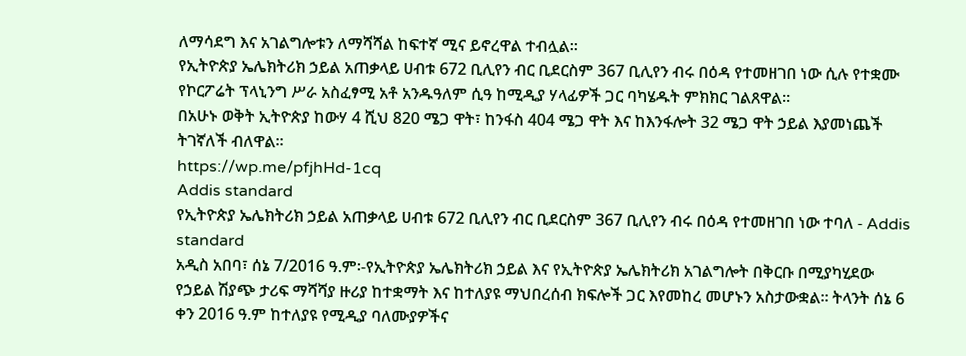ለማሳደግ እና አገልግሎቱን ለማሻሻል ከፍተኛ ሚና ይኖረዋል ተብሏል።
የኢትዮጵያ ኤሌክትሪክ ኃይል አጠቃላይ ሀብቱ 672 ቢሊየን ብር ቢደርስም 367 ቢሊየን ብሩ በዕዳ የተመዘገበ ነው ሲሉ የተቋሙ የኮርፖሬት ፕላኒንግ ሥራ አስፈፃሚ አቶ አንዱዓለም ሲዓ ከሚዲያ ሃላፊዎች ጋር ባካሄዱት ምክክር ገልጸዋል።
በአሁኑ ወቅት ኢትዮጵያ ከውሃ 4 ሺህ 820 ሜጋ ዋት፣ ከንፋስ 404 ሜጋ ዋት እና ከእንፋሎት 32 ሜጋ ዋት ኃይል እያመነጨች ትገኛለች ብለዋል።
https://wp.me/pfjhHd-1cq
Addis standard
የኢትዮጵያ ኤሌክትሪክ ኃይል አጠቃላይ ሀብቱ 672 ቢሊየን ብር ቢደርስም 367 ቢሊየን ብሩ በዕዳ የተመዘገበ ነው ተባለ - Addis standard
አዲስ አበባ፣ ሰኔ 7/2016 ዓ.ም፡-የኢትዮጵያ ኤሌክትሪክ ኃይል እና የኢትዮጵያ ኤሌክትሪክ አገልግሎት በቅርቡ በሚያካሂደው የኃይል ሽያጭ ታሪፍ ማሻሻያ ዙሪያ ከተቋማት እና ከተለያዩ ማህበረሰብ ክፍሎች ጋር እየመከረ መሆኑን አስታውቋል። ትላንት ሰኔ 6 ቀን 2016 ዓ.ም ከተለያዩ የሚዲያ ባለሙያዎችና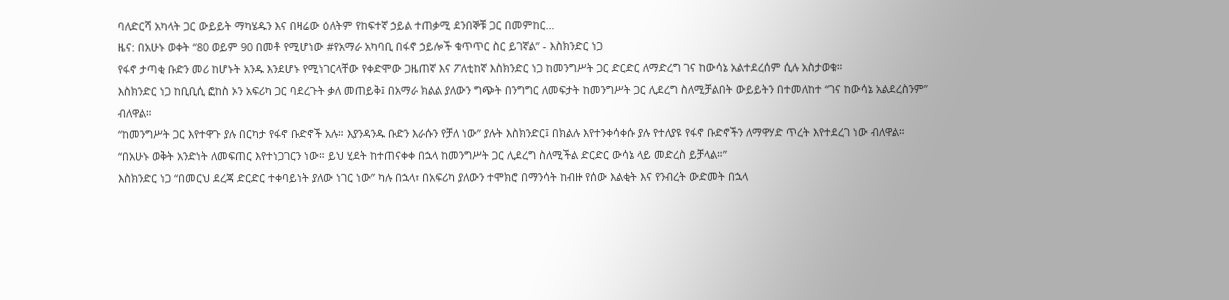ባለድርሻ አካላት ጋር ውይይት ማካሄዱን እና በዛሬው ዕለትም የከፍተኛ ኃይል ተጠቃሚ ደንበኞቹ ጋር በመምከር…
ዜና: በአሁኑ ወቀት “80 ወይም 90 በመቶ የሚሆነው #የአማራ አካባቢ በፋኖ ኃይሎች ቁጥጥር ስር ይገኛል” - እስክንድር ነጋ
የፋኖ ታጣቂ ቡድን መሪ ከሆኑት አንዱ እንደሆኑ የሚነገርላቸው የቀድሞው ጋዜጠኛ እና ፖለቲከኛ እስክንድር ነጋ ከመንግሥት ጋር ድርድር ለማድረግ ገና ከውሳኔ አልተደረሰም ሲሉ አስታወቁ።
እስክንድር ነጋ ከቢቢሲ ፎከስ ኦን አፍሪካ ጋር ባደረጉት ቃለ መጠይቅ፤ በአማራ ክልል ያለውን ግጭት በንግግር ለመፍታት ከመንግሥት ጋር ሊደረግ ስለሚቻልበት ውይይትን በተመለከተ “ገና ከውሳኔ አልደረስንም” ብለዋል።
“ከመንግሥት ጋር እየተዋጉ ያሉ በርካታ የፋኖ ቡድኖች አሉ። እያንዳንዱ ቡድን እራሱን የቻለ ነው” ያሉት እስክንድር፤ በክልሉ እየተንቀሳቀሱ ያሉ የተለያዩ የፋኖ ቡድኖችን ለማዋሃድ ጥረት እየተደረገ ነው ብለዋል።
“በአሁኑ ወቅት አንድነት ለመፍጠር እየተነጋገርን ነው። ይህ ሂደት ከተጠናቀቀ በኋላ ከመንግሥት ጋር ሊደረግ ስለሚችል ድርድር ውሳኔ ላይ መድረስ ይቻላል።”
እስክንድር ነጋ “በመርህ ደረጃ ድርድር ተቀባይነት ያለው ነገር ነው” ካሉ በኋላ፣ በአፍሪካ ያለውን ተሞክሮ በማንሳት ከብዙ የሰው እልቂት እና የንብረት ውድመት በኋላ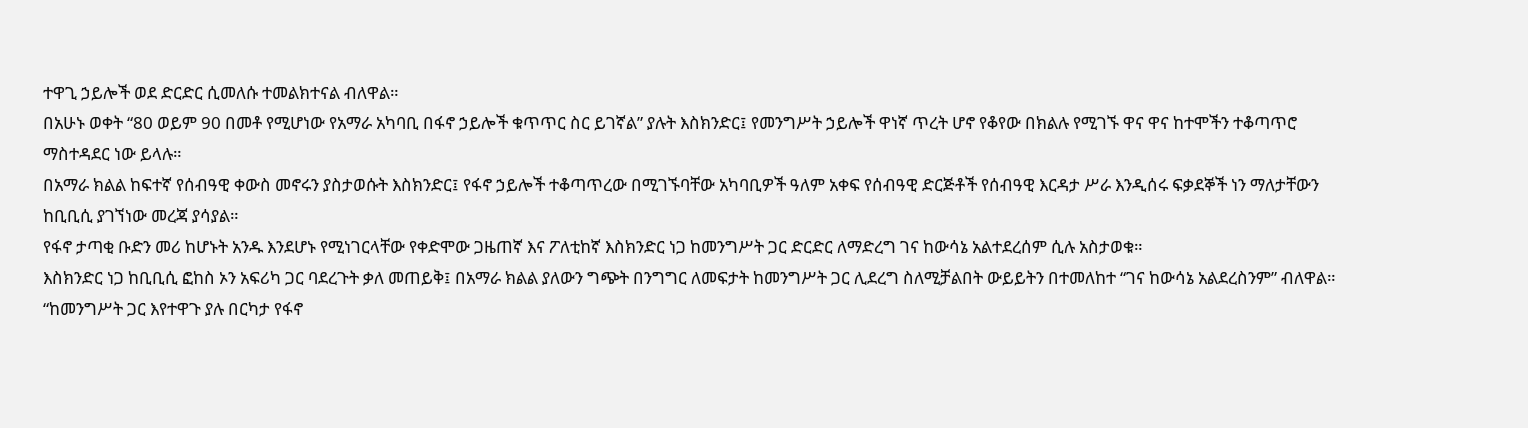ተዋጊ ኃይሎች ወደ ድርድር ሲመለሱ ተመልክተናል ብለዋል።
በአሁኑ ወቀት “80 ወይም 90 በመቶ የሚሆነው የአማራ አካባቢ በፋኖ ኃይሎች ቁጥጥር ስር ይገኛል” ያሉት እስክንድር፤ የመንግሥት ኃይሎች ዋነኛ ጥረት ሆኖ የቆየው በክልሉ የሚገኙ ዋና ዋና ከተሞችን ተቆጣጥሮ ማስተዳደር ነው ይላሉ።
በአማራ ክልል ከፍተኛ የሰብዓዊ ቀውስ መኖሩን ያስታወሱት እስክንድር፤ የፋኖ ኃይሎች ተቆጣጥረው በሚገኙባቸው አካባቢዎች ዓለም አቀፍ የሰብዓዊ ድርጅቶች የሰብዓዊ እርዳታ ሥራ እንዲሰሩ ፍቃደኞች ነን ማለታቸውን ከቢቢሲ ያገኘነው መረጃ ያሳያል።
የፋኖ ታጣቂ ቡድን መሪ ከሆኑት አንዱ እንደሆኑ የሚነገርላቸው የቀድሞው ጋዜጠኛ እና ፖለቲከኛ እስክንድር ነጋ ከመንግሥት ጋር ድርድር ለማድረግ ገና ከውሳኔ አልተደረሰም ሲሉ አስታወቁ።
እስክንድር ነጋ ከቢቢሲ ፎከስ ኦን አፍሪካ ጋር ባደረጉት ቃለ መጠይቅ፤ በአማራ ክልል ያለውን ግጭት በንግግር ለመፍታት ከመንግሥት ጋር ሊደረግ ስለሚቻልበት ውይይትን በተመለከተ “ገና ከውሳኔ አልደረስንም” ብለዋል።
“ከመንግሥት ጋር እየተዋጉ ያሉ በርካታ የፋኖ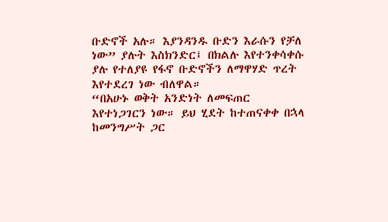ቡድኖች አሉ። እያንዳንዱ ቡድን እራሱን የቻለ ነው” ያሉት እስክንድር፤ በክልሉ እየተንቀሳቀሱ ያሉ የተለያዩ የፋኖ ቡድኖችን ለማዋሃድ ጥረት እየተደረገ ነው ብለዋል።
“በአሁኑ ወቅት አንድነት ለመፍጠር እየተነጋገርን ነው። ይህ ሂደት ከተጠናቀቀ በኋላ ከመንግሥት ጋር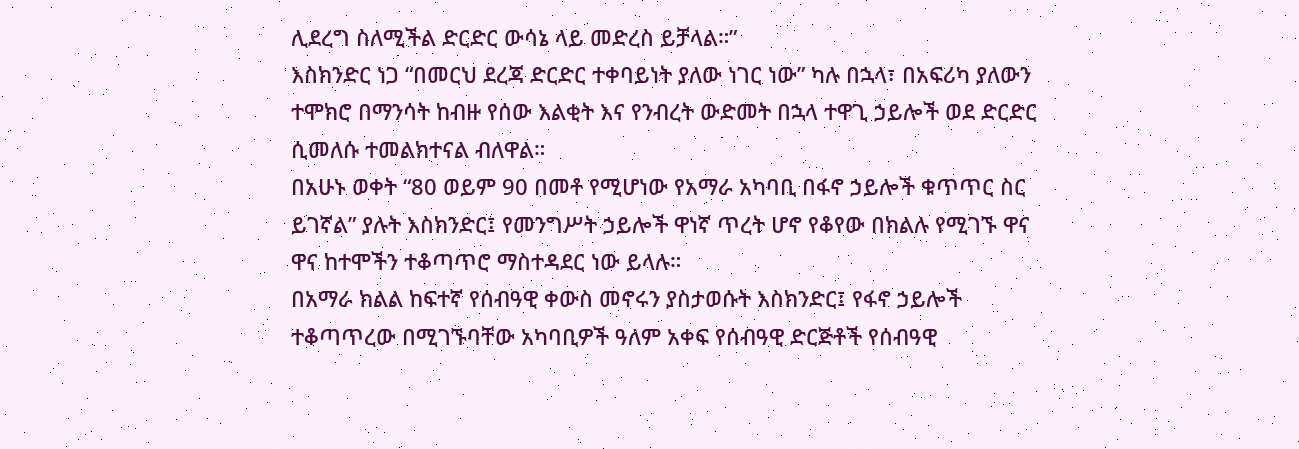ሊደረግ ስለሚችል ድርድር ውሳኔ ላይ መድረስ ይቻላል።”
እስክንድር ነጋ “በመርህ ደረጃ ድርድር ተቀባይነት ያለው ነገር ነው” ካሉ በኋላ፣ በአፍሪካ ያለውን ተሞክሮ በማንሳት ከብዙ የሰው እልቂት እና የንብረት ውድመት በኋላ ተዋጊ ኃይሎች ወደ ድርድር ሲመለሱ ተመልክተናል ብለዋል።
በአሁኑ ወቀት “80 ወይም 90 በመቶ የሚሆነው የአማራ አካባቢ በፋኖ ኃይሎች ቁጥጥር ስር ይገኛል” ያሉት እስክንድር፤ የመንግሥት ኃይሎች ዋነኛ ጥረት ሆኖ የቆየው በክልሉ የሚገኙ ዋና ዋና ከተሞችን ተቆጣጥሮ ማስተዳደር ነው ይላሉ።
በአማራ ክልል ከፍተኛ የሰብዓዊ ቀውስ መኖሩን ያስታወሱት እስክንድር፤ የፋኖ ኃይሎች ተቆጣጥረው በሚገኙባቸው አካባቢዎች ዓለም አቀፍ የሰብዓዊ ድርጅቶች የሰብዓዊ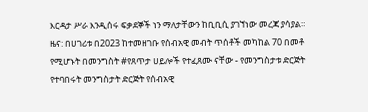እርዳታ ሥራ እንዲሰሩ ፍቃደኞች ነን ማለታቸውን ከቢቢሲ ያገኘነው መረጃ ያሳያል።
ዜና: በሀገሪቱ በ2023 ከተመዘገቡ የሰብአዊ መብት ጥሰቶች መካከል 70 በመቶ የሚሆኑት በመንግስት #የጸጥታ ሀይሎች የተፈጸሙ ናቸው - የመንግስታቱ ድርጅት
የተባበሩት መንግስታት ድርጅት የሰብአዊ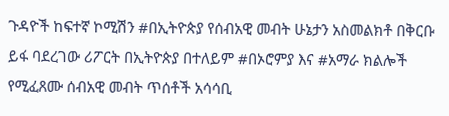ጉዳዮች ከፍተኛ ኮሚሽን #በኢትዮጵያ የሰብአዊ መብት ሁኔታን አስመልክቶ በቅርቡ ይፋ ባደረገው ሪፖርት በኢትዮጵያ በተለይም #በኦሮምያ እና #አማራ ክልሎች የሚፈጸሙ ሰብአዊ መብት ጥሰቶች አሳሳቢ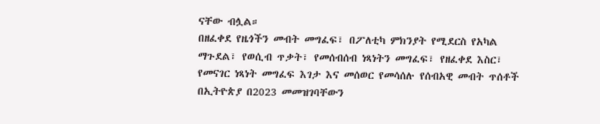ናቸው ብሏል።
በዘፈቀደ የዜጎችን መብት መግፈፍ፣ በፖለቲካ ምክንያት የሚደርስ የአካል ማጉደል፣ የወሲብ ጥቃት፣ የመሰብሰብ ነጻነትን መግፈፍ፣ የዘፈቀደ እስር፣ የመናገር ነጻነት መግፈፍ እገታ እና መሰወር የመሳሰሉ የሰብአዊ መብት ጥሰቶች በኢትዮጵያ በ2023 መመዝገባቸውን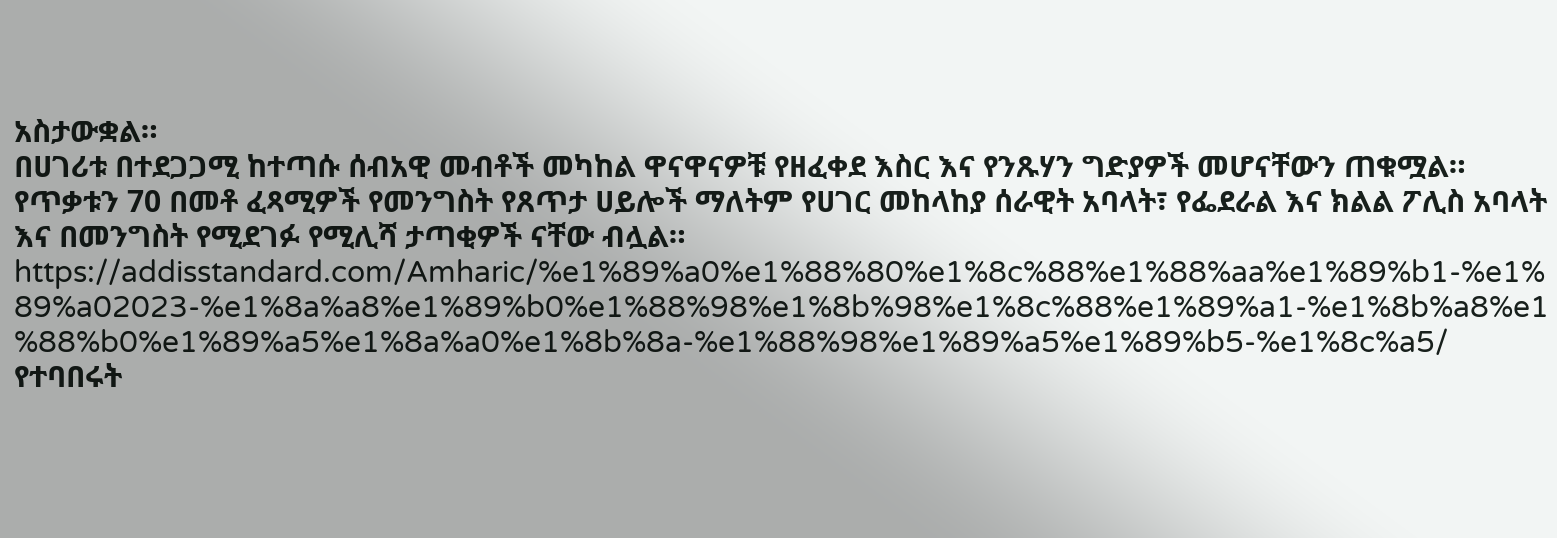አስታውቋል።
በሀገሪቱ በተደጋጋሚ ከተጣሱ ሰብአዊ መብቶች መካከል ዋናዋናዎቹ የዘፈቀደ እስር እና የንጹሃን ግድያዎች መሆናቸውን ጠቁሟል።
የጥቃቱን 70 በመቶ ፈጻሚዎች የመንግስት የጸጥታ ሀይሎች ማለትም የሀገር መከላከያ ሰራዊት አባላት፣ የፌደራል እና ክልል ፖሊስ አባላት እና በመንግስት የሚደገፉ የሚሊሻ ታጣቂዎች ናቸው ብሏል።
https://addisstandard.com/Amharic/%e1%89%a0%e1%88%80%e1%8c%88%e1%88%aa%e1%89%b1-%e1%89%a02023-%e1%8a%a8%e1%89%b0%e1%88%98%e1%8b%98%e1%8c%88%e1%89%a1-%e1%8b%a8%e1%88%b0%e1%89%a5%e1%8a%a0%e1%8b%8a-%e1%88%98%e1%89%a5%e1%89%b5-%e1%8c%a5/
የተባበሩት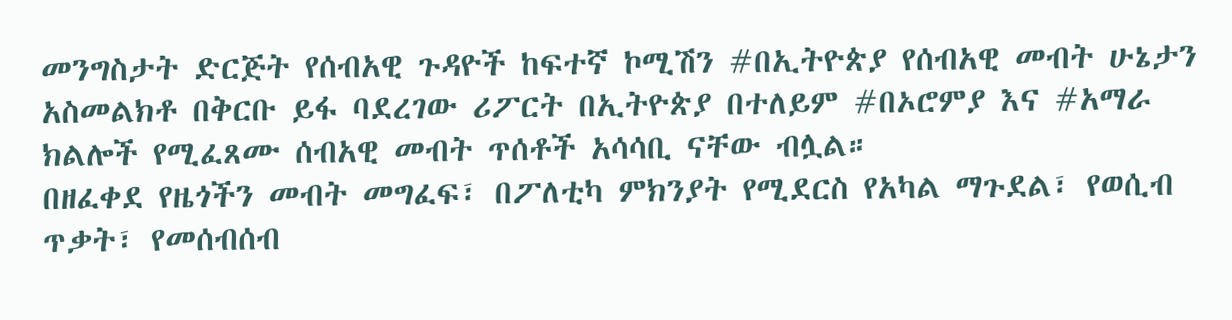መንግስታት ድርጅት የሰብአዊ ጉዳዮች ከፍተኛ ኮሚሽን #በኢትዮጵያ የሰብአዊ መብት ሁኔታን አስመልክቶ በቅርቡ ይፋ ባደረገው ሪፖርት በኢትዮጵያ በተለይም #በኦሮምያ እና #አማራ ክልሎች የሚፈጸሙ ሰብአዊ መብት ጥሰቶች አሳሳቢ ናቸው ብሏል።
በዘፈቀደ የዜጎችን መብት መግፈፍ፣ በፖለቲካ ምክንያት የሚደርስ የአካል ማጉደል፣ የወሲብ ጥቃት፣ የመሰብሰብ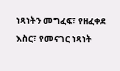ነጻነትን መግፈፍ፣ የዘፈቀደ እስር፣ የመናገር ነጻነት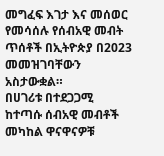መግፈፍ እገታ እና መሰወር የመሳሰሉ የሰብአዊ መብት ጥሰቶች በኢትዮጵያ በ2023 መመዝገባቸውን አስታውቋል።
በሀገሪቱ በተደጋጋሚ ከተጣሱ ሰብአዊ መብቶች መካከል ዋናዋናዎቹ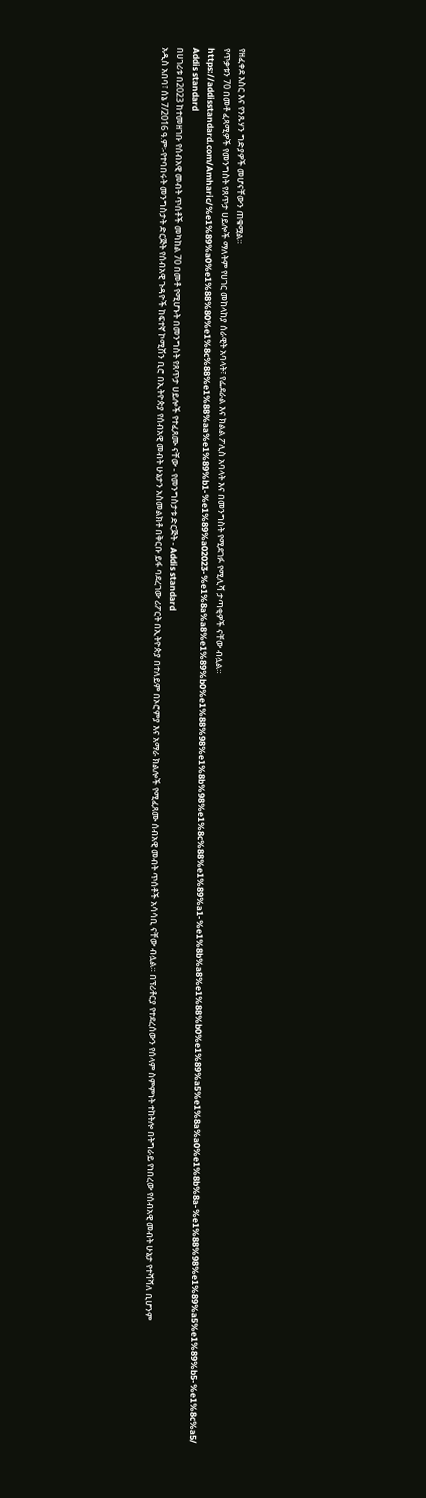የዘፈቀደ እስር እና የንጹሃን ግድያዎች መሆናቸውን ጠቁሟል።
የጥቃቱን 70 በመቶ ፈጻሚዎች የመንግስት የጸጥታ ሀይሎች ማለትም የሀገር መከላከያ ሰራዊት አባላት፣ የፌደራል እና ክልል ፖሊስ አባላት እና በመንግስት የሚደገፉ የሚሊሻ ታጣቂዎች ናቸው ብሏል።
https://addisstandard.com/Amharic/%e1%89%a0%e1%88%80%e1%8c%88%e1%88%aa%e1%89%b1-%e1%89%a02023-%e1%8a%a8%e1%89%b0%e1%88%98%e1%8b%98%e1%8c%88%e1%89%a1-%e1%8b%a8%e1%88%b0%e1%89%a5%e1%8a%a0%e1%8b%8a-%e1%88%98%e1%89%a5%e1%89%b5-%e1%8c%a5/
Addis standard
በሀገሪቱ በ2023 ከተመዘገቡ የሰብአዊ መብት ጥሰቶች መካከል 70 በመቶ የሚሆኑት በመንግስት የጸጥታ ሀይሎች የተፈጸሙ ናቸው - የመንግስታቱ ድርጅት - Addis standard
አዲስ አበባ፣ ሰኔ 7/2016 ዓ.ም፡-የተባበሩት መንግስታት ድርጅት የሰብአዊ ጉዳዮች ከፍተኛ ኮሚሽን ቢሮ በኢትዮጵያ የሰብአዊ መብት ሁኔታን አስመልክቶ በቅርቡ ይፋ ባደረገው ሪፖርት በኢትዮጵያ በተለይም በኦሮምያ እና አማራ ክልሎች የሚፈጸሙ ሰብአዊ መብት ጥሰቶች አሳሳቢ ናቸው ብሏል። በፕሪቶርያ የተደረሰውን የሰላም ስምምነት ተከትሎ በትግራይ የነበረው የሰብአዊ መብት ሁኔታ የተሻሻለ ቢሆንም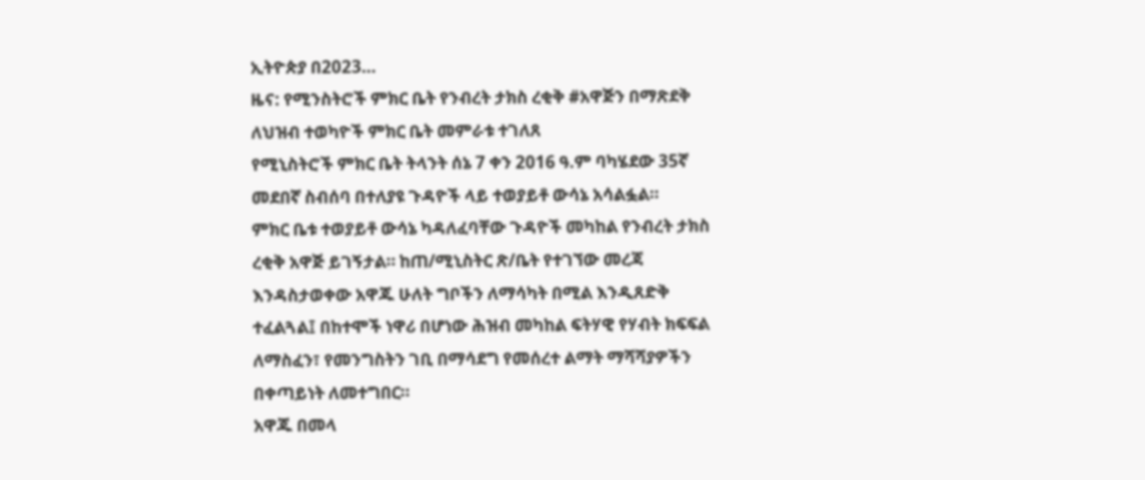ኢትዮጵያ በ2023…
ዜና: የሚንስትሮች ምክር ቤት የንብረት ታክስ ረቂቅ #አዋጅን በማጽደቅ ለህዝብ ተወካዮች ምክር ቤት መምራቱ ተገለጸ
የሚኒስትሮች ምክር ቤት ትላንት ሰኔ 7 ቀን 2016 ዓ.ም ባካሄደው 35ኛ መደበኛ ስብሰባ በተለያዩ ጉዳዮች ላይ ተወያይቶ ውሳኔ አሳልፏል።
ምክር ቤቱ ተወያይቶ ውሳኔ ካዳለፈባቸው ጉዳዮች መካከል የንብረት ታክስ ረቂቅ አዋጅ ይገኝታል። ከጠ/ሚኒስትር ጽ/ቤት የተገኘው መረጃ እንዳስታወቀው አዋጁ ሁለት ግቦችን ለማሳካት በሚል እንዲጸድቅ ተፈልጓል፤ በከተሞች ነዋሪ በሆነው ሕዝብ መካከል ፍትሃዊ የሃብት ክፍፍል ለማስፈን፣ የመንግስትን ገቢ በማሳደግ የመሰረተ ልማት ማሻሻያዎችን በቀጣይነት ለመተግበር።
አዋጁ በመላ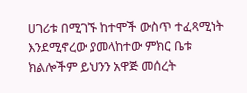ሀገሪቱ በሚገኙ ከተሞች ውስጥ ተፈጻሚነት እንደሚኖረው ያመላከተው ምክር ቤቱ ክልሎችም ይህንን አዋጅ መሰረት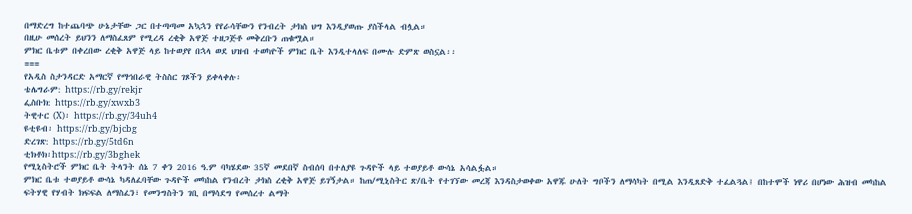በማድረግ ከተጨባጭ ሁኔታቸው ጋር በተጣጣመ አኳኋን የየራሳቸውን የንብረት ታክስ ህግ እንዲያወጡ ያስችላል ብሏል።
በዚሁ መሰረት ይህንን ለማስፈጸም የሚረዳ ረቂቅ አዋጅ ተዘጋጅቶ መቅረቡን ጠቁሟል።
ምክር ቤቱም በቀረበው ረቂቅ አዋጅ ላይ ከተወያየ በኋላ ወደ ህዝብ ተወካዮች ምክር ቤት እንዲተላለፍ በሙሉ ድምጽ ወስኗል፡፡
===
የአዲስ ስታንዳርድ አማርኛ የማኅበራዊ ትስስር ገጾችን ይቀላቀሉ፡
ቴሌግራም: https://rb.gy/rekjr
ፌስቡክ: https://rb.gy/xwxb3
ትዊተር (X)፡ https://rb.gy/34uh4
ዩቲዩብ፡ https://rb.gy/bjcbg
ድረገጽ: https://rb.gy/5td6n
ቲክቶክ፡https://rb.gy/3bghek
የሚኒስትሮች ምክር ቤት ትላንት ሰኔ 7 ቀን 2016 ዓ.ም ባካሄደው 35ኛ መደበኛ ስብሰባ በተለያዩ ጉዳዮች ላይ ተወያይቶ ውሳኔ አሳልፏል።
ምክር ቤቱ ተወያይቶ ውሳኔ ካዳለፈባቸው ጉዳዮች መካከል የንብረት ታክስ ረቂቅ አዋጅ ይገኝታል። ከጠ/ሚኒስትር ጽ/ቤት የተገኘው መረጃ እንዳስታወቀው አዋጁ ሁለት ግቦችን ለማሳካት በሚል እንዲጸድቅ ተፈልጓል፤ በከተሞች ነዋሪ በሆነው ሕዝብ መካከል ፍትሃዊ የሃብት ክፍፍል ለማስፈን፣ የመንግስትን ገቢ በማሳደግ የመሰረተ ልማት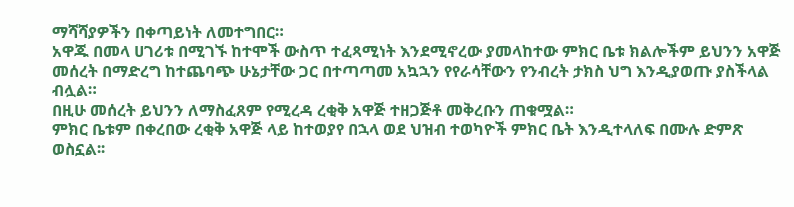ማሻሻያዎችን በቀጣይነት ለመተግበር።
አዋጁ በመላ ሀገሪቱ በሚገኙ ከተሞች ውስጥ ተፈጻሚነት እንደሚኖረው ያመላከተው ምክር ቤቱ ክልሎችም ይህንን አዋጅ መሰረት በማድረግ ከተጨባጭ ሁኔታቸው ጋር በተጣጣመ አኳኋን የየራሳቸውን የንብረት ታክስ ህግ እንዲያወጡ ያስችላል ብሏል።
በዚሁ መሰረት ይህንን ለማስፈጸም የሚረዳ ረቂቅ አዋጅ ተዘጋጅቶ መቅረቡን ጠቁሟል።
ምክር ቤቱም በቀረበው ረቂቅ አዋጅ ላይ ከተወያየ በኋላ ወደ ህዝብ ተወካዮች ምክር ቤት እንዲተላለፍ በሙሉ ድምጽ ወስኗል፡፡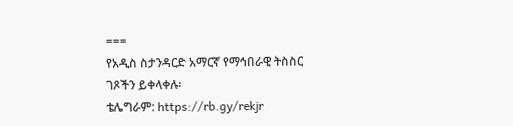===
የአዲስ ስታንዳርድ አማርኛ የማኅበራዊ ትስስር ገጾችን ይቀላቀሉ፡
ቴሌግራም: https://rb.gy/rekjr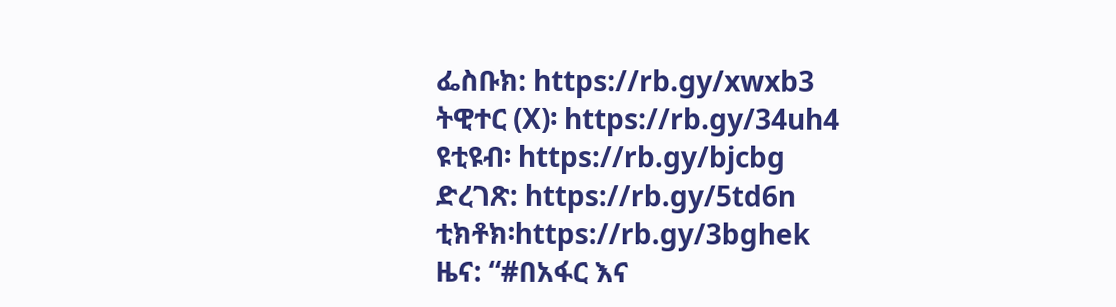ፌስቡክ: https://rb.gy/xwxb3
ትዊተር (X)፡ https://rb.gy/34uh4
ዩቲዩብ፡ https://rb.gy/bjcbg
ድረገጽ: https://rb.gy/5td6n
ቲክቶክ፡https://rb.gy/3bghek
ዜና: “#በአፋር እና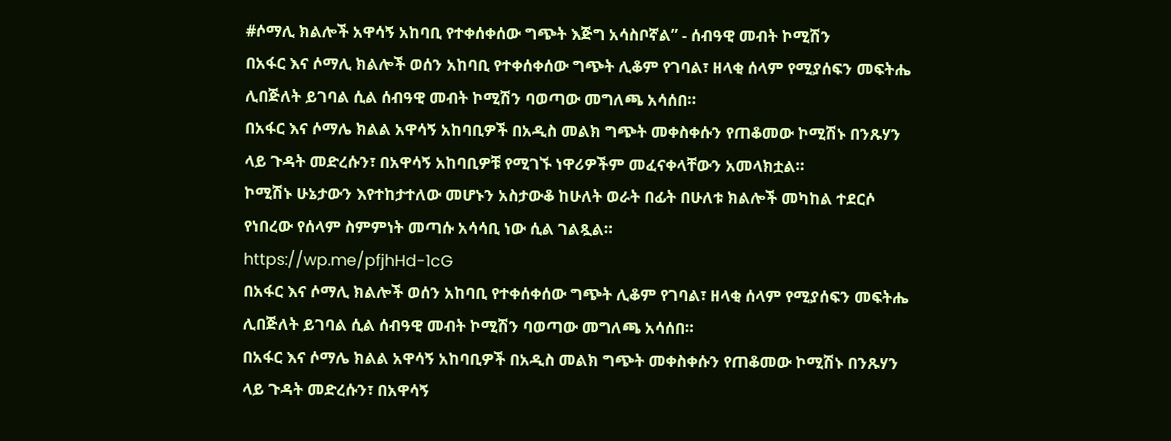#ሶማሊ ክልሎች አዋሳኝ አከባቢ የተቀሰቀሰው ግጭት እጅግ አሳስቦኛል” - ሰብዓዊ መብት ኮሚሽን
በአፋር እና ሶማሊ ክልሎች ወሰን አከባቢ የተቀሰቀሰው ግጭት ሊቆም የገባል፣ ዘላቂ ሰላም የሚያሰፍን መፍትሔ ሊበጅለት ይገባል ሲል ሰብዓዊ መብት ኮሚሽን ባወጣው መግለጫ አሳሰበ።
በአፋር እና ሶማሌ ክልል አዋሳኝ አከባቢዎች በአዲስ መልክ ግጭት መቀስቀሱን የጠቆመው ኮሚሽኑ በንጹሃን ላይ ጉዳት መድረሱን፣ በአዋሳኝ አከባቢዎቹ የሚገኙ ነዋሪዎችም መፈናቀላቸውን አመላክቷል።
ኮሚሽኑ ሁኔታውን እየተከታተለው መሆኑን አስታውቆ ከሁለት ወራት በፊት በሁለቱ ክልሎች መካከል ተደርሶ የነበረው የሰላም ስምምነት መጣሱ አሳሳቢ ነው ሲል ገልጿል።
https://wp.me/pfjhHd-1cG
በአፋር እና ሶማሊ ክልሎች ወሰን አከባቢ የተቀሰቀሰው ግጭት ሊቆም የገባል፣ ዘላቂ ሰላም የሚያሰፍን መፍትሔ ሊበጅለት ይገባል ሲል ሰብዓዊ መብት ኮሚሽን ባወጣው መግለጫ አሳሰበ።
በአፋር እና ሶማሌ ክልል አዋሳኝ አከባቢዎች በአዲስ መልክ ግጭት መቀስቀሱን የጠቆመው ኮሚሽኑ በንጹሃን ላይ ጉዳት መድረሱን፣ በአዋሳኝ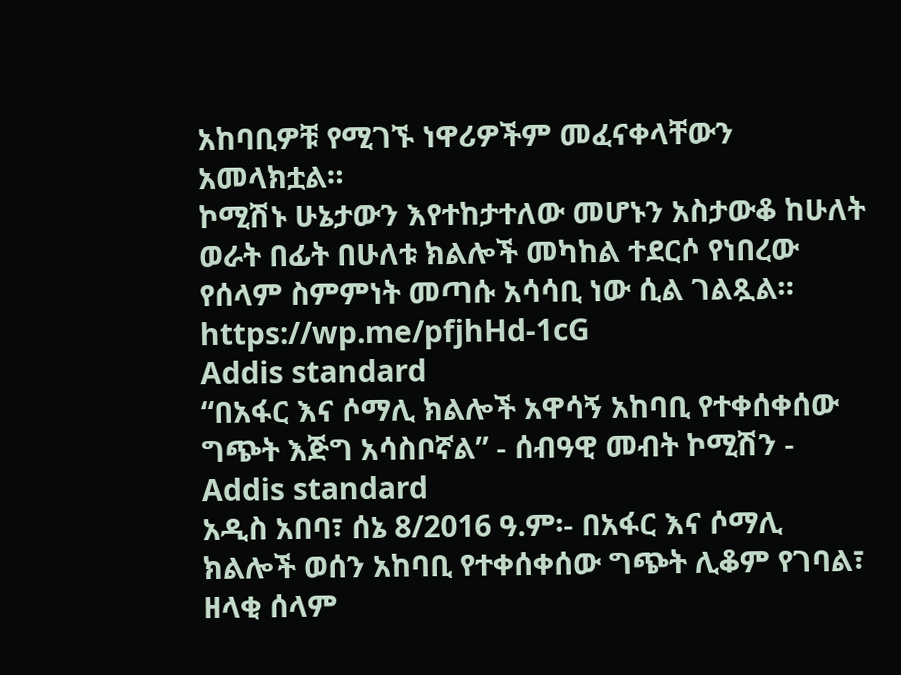አከባቢዎቹ የሚገኙ ነዋሪዎችም መፈናቀላቸውን አመላክቷል።
ኮሚሽኑ ሁኔታውን እየተከታተለው መሆኑን አስታውቆ ከሁለት ወራት በፊት በሁለቱ ክልሎች መካከል ተደርሶ የነበረው የሰላም ስምምነት መጣሱ አሳሳቢ ነው ሲል ገልጿል።
https://wp.me/pfjhHd-1cG
Addis standard
“በአፋር እና ሶማሊ ክልሎች አዋሳኝ አከባቢ የተቀሰቀሰው ግጭት እጅግ አሳስቦኛል” - ሰብዓዊ መብት ኮሚሽን - Addis standard
አዲስ አበባ፣ ሰኔ 8/2016 ዓ.ም፡- በአፋር እና ሶማሊ ክልሎች ወሰን አከባቢ የተቀሰቀሰው ግጭት ሊቆም የገባል፣ ዘላቂ ሰላም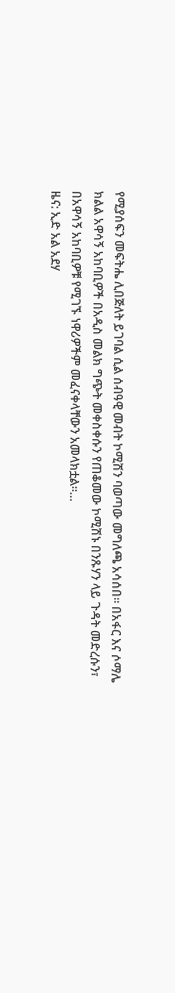የሚያሰፍን መፍትሔ ሊበጅለት ይገባል ሲል ሰብዓዊ መብት ኮሚሽን ባወጣው መግለጫ አሳሰበ። በአፋር እና ሶማሌ ክልል አዋሳኝ አከባቢዎች በአዲስ መልክ ግጭት መቀስቀሱን የጠቆመው ኮሚሽኑ በንጹሃን ላይ ጉዳት መድረሱን፣ በአዋሳኝ አከባቢዎቹ የሚገኙ ነዋሪዎችም መፈናቀላቸውን አመላክቷል።…
ዜና: ኢድ አል አደሃ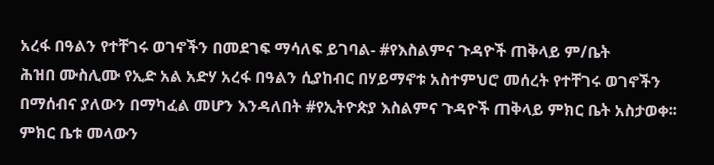አረፋ በዓልን የተቸገሩ ወገኖችን በመደገፍ ማሳለፍ ይገባል- #የእስልምና ጉዳዮች ጠቅላይ ም/ቤት
ሕዝበ ሙስሊሙ የኢድ አል አድሃ አረፋ በዓልን ሲያከብር በሃይማኖቱ አስተምህሮ መሰረት የተቸገሩ ወገኖችን በማሰብና ያለውን በማካፈል መሆን እንዳለበት #የኢትዮጵያ እስልምና ጉዳዮች ጠቅላይ ምክር ቤት አስታወቀ፡፡
ምክር ቤቱ መላውን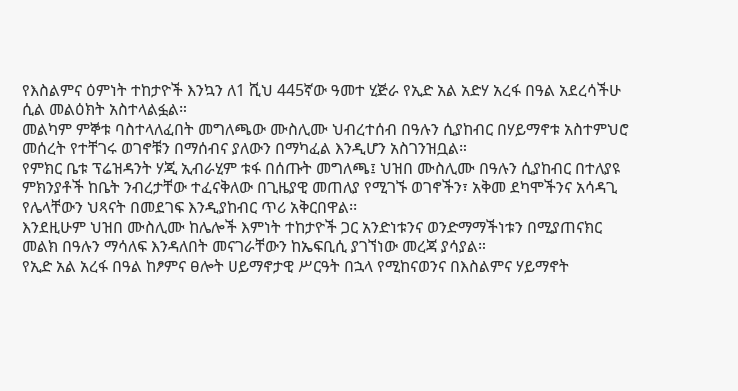የእስልምና ዕምነት ተከታዮች እንኳን ለ1 ሺህ 445ኛው ዓመተ ሂጅራ የኢድ አል አድሃ አረፋ በዓል አደረሳችሁ ሲል መልዕክት አስተላልፏል።
መልካም ምኞቱ ባስተላለፈበት መግለጫው ሙስሊሙ ህብረተሰብ በዓሉን ሲያከብር በሃይማኖቱ አስተምህሮ መሰረት የተቸገሩ ወገኖቹን በማሰብና ያለውን በማካፈል እንዲሆን አስገንዝቧል።
የምክር ቤቱ ፕሬዝዳንት ሃጂ ኢብራሂም ቱፋ በሰጡት መግለጫ፤ ህዝበ ሙስሊሙ በዓሉን ሲያከብር በተለያዩ ምክንያቶች ከቤት ንብረታቸው ተፈናቅለው በጊዜያዊ መጠለያ የሚገኙ ወገኖችን፣ አቅመ ደካሞችንና አሳዳጊ የሌላቸውን ህጻናት በመደገፍ እንዲያከብር ጥሪ አቅርበዋል፡፡
እንደዚሁም ህዝበ ሙስሊሙ ከሌሎች እምነት ተከታዮች ጋር አንድነቱንና ወንድማማችነቱን በሚያጠናክር መልክ በዓሉን ማሳለፍ እንዳለበት መናገራቸውን ከኤፍቢሲ ያገኘነው መረጃ ያሳያል።
የኢድ አል አረፋ በዓል ከፆምና ፀሎት ሀይማኖታዊ ሥርዓት በኋላ የሚከናወንና በእስልምና ሃይማኖት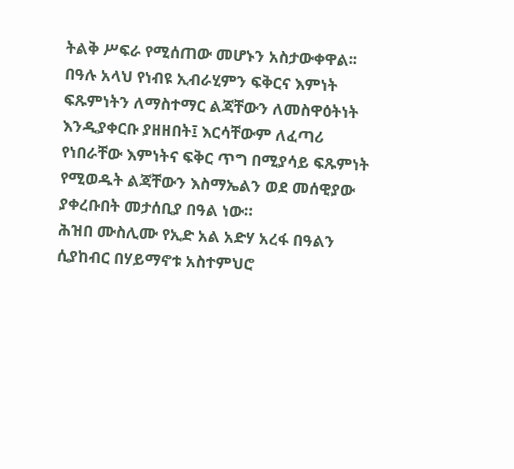ትልቅ ሥፍራ የሚሰጠው መሆኑን አስታውቀዋል፡፡
በዓሉ አላህ የነብዩ ኢብራሂምን ፍቅርና እምነት ፍጹምነትን ለማስተማር ልጃቸውን ለመስዋዕትነት እንዲያቀርቡ ያዘዘበት፤ እርሳቸውም ለፈጣሪ የነበራቸው እምነትና ፍቅር ጥግ በሚያሳይ ፍጹምነት የሚወዱት ልጃቸውን እስማኤልን ወደ መሰዊያው ያቀረቡበት መታሰቢያ በዓል ነው።
ሕዝበ ሙስሊሙ የኢድ አል አድሃ አረፋ በዓልን ሲያከብር በሃይማኖቱ አስተምህሮ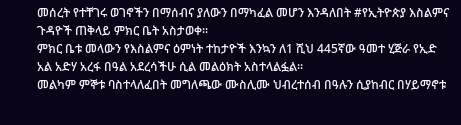መሰረት የተቸገሩ ወገኖችን በማሰብና ያለውን በማካፈል መሆን እንዳለበት #የኢትዮጵያ እስልምና ጉዳዮች ጠቅላይ ምክር ቤት አስታወቀ፡፡
ምክር ቤቱ መላውን የእስልምና ዕምነት ተከታዮች እንኳን ለ1 ሺህ 445ኛው ዓመተ ሂጅራ የኢድ አል አድሃ አረፋ በዓል አደረሳችሁ ሲል መልዕክት አስተላልፏል።
መልካም ምኞቱ ባስተላለፈበት መግለጫው ሙስሊሙ ህብረተሰብ በዓሉን ሲያከብር በሃይማኖቱ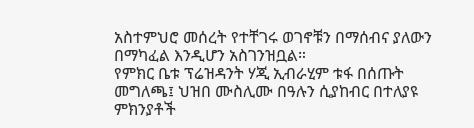አስተምህሮ መሰረት የተቸገሩ ወገኖቹን በማሰብና ያለውን በማካፈል እንዲሆን አስገንዝቧል።
የምክር ቤቱ ፕሬዝዳንት ሃጂ ኢብራሂም ቱፋ በሰጡት መግለጫ፤ ህዝበ ሙስሊሙ በዓሉን ሲያከብር በተለያዩ ምክንያቶች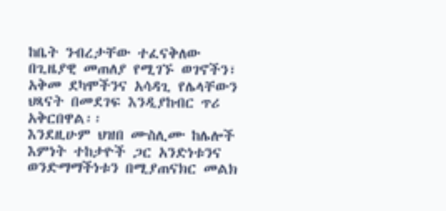ከቤት ንብረታቸው ተፈናቅለው በጊዜያዊ መጠለያ የሚገኙ ወገኖችን፣ አቅመ ደካሞችንና አሳዳጊ የሌላቸውን ህጻናት በመደገፍ እንዲያከብር ጥሪ አቅርበዋል፡፡
እንደዚሁም ህዝበ ሙስሊሙ ከሌሎች እምነት ተከታዮች ጋር አንድነቱንና ወንድማማችነቱን በሚያጠናክር መልክ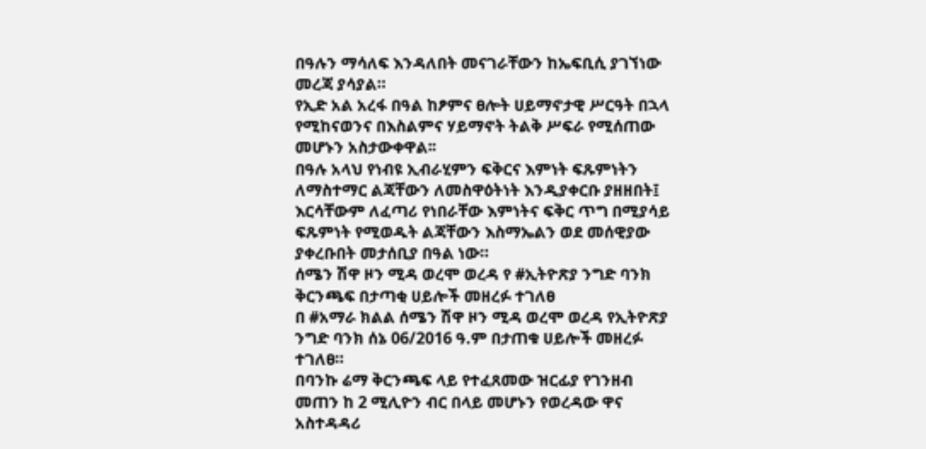በዓሉን ማሳለፍ እንዳለበት መናገራቸውን ከኤፍቢሲ ያገኘነው መረጃ ያሳያል።
የኢድ አል አረፋ በዓል ከፆምና ፀሎት ሀይማኖታዊ ሥርዓት በኋላ የሚከናወንና በእስልምና ሃይማኖት ትልቅ ሥፍራ የሚሰጠው መሆኑን አስታውቀዋል፡፡
በዓሉ አላህ የነብዩ ኢብራሂምን ፍቅርና እምነት ፍጹምነትን ለማስተማር ልጃቸውን ለመስዋዕትነት እንዲያቀርቡ ያዘዘበት፤ እርሳቸውም ለፈጣሪ የነበራቸው እምነትና ፍቅር ጥግ በሚያሳይ ፍጹምነት የሚወዱት ልጃቸውን እስማኤልን ወደ መሰዊያው ያቀረቡበት መታሰቢያ በዓል ነው።
ሰሜን ሽዋ ዞን ሚዳ ወረሞ ወረዳ የ #ኢትዮጽያ ንግድ ባንክ ቅርንጫፍ በታጣቂ ሀይሎች መዘረፉ ተገለፀ
በ #አማራ ክልል ሰሜን ሽዋ ዞን ሚዳ ወረሞ ወረዳ የኢትዮጽያ ንግድ ባንክ ሰኔ 06/2016 ዓ.ም በታጠቁ ሀይሎች መዘረፉ ተገለፀ።
በባንኩ ሬማ ቅርንጫፍ ላይ የተፈጸመው ዝርፊያ የገንዘብ መጠን ከ 2 ሚሊዮን ብር በላይ መሆኑን የወረዳው ዋና አስተዳዳሪ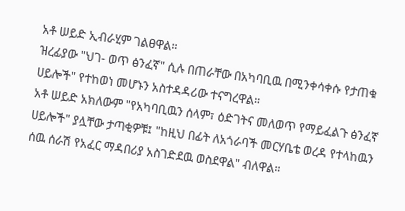አቶ ሠይድ ኢብራሂም ገልፀዋል።
ዝረፊያው "ህገ- ወጥ ፅንፈኛ" ሲሉ በጠራቸው በአካባቢዉ በሚንቀሳቀሱ የታጠቁ ሀይሎች" የተከወነ መሆኑን አስተዳዳሪው ተናግረዋል።
አቶ ሠይድ አክለውም "የአካባቢዉን ሰላም፣ ዕድገትና መለወጥ የማይፈልጉ ፅንፈኛ ሀይሎች" ያሏቸው ታጣቂዎቹ፤ "ከዚህ በፊት ለአጎራባች መርሃቤቴ ወረዳ የተላከዉን ሰዉ ሰራሽ የአፈር ማዳበሪያ አስገድደዉ ወስደዋል" ብለዋል።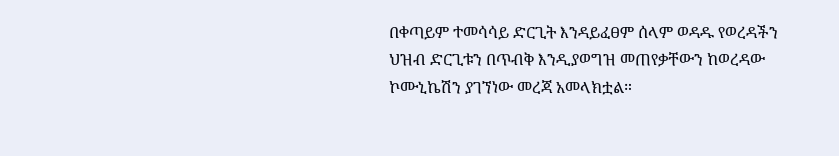በቀጣይም ተመሳሳይ ድርጊት እንዳይፈፀም ሰላም ወዳዱ የወረዳችን ህዝብ ድርጊቱን በጥብቅ እንዲያወግዝ መጠየቃቸውን ከወረዳው ኮሙኒኬሽን ያገኘነው መረጃ አመላክቷል።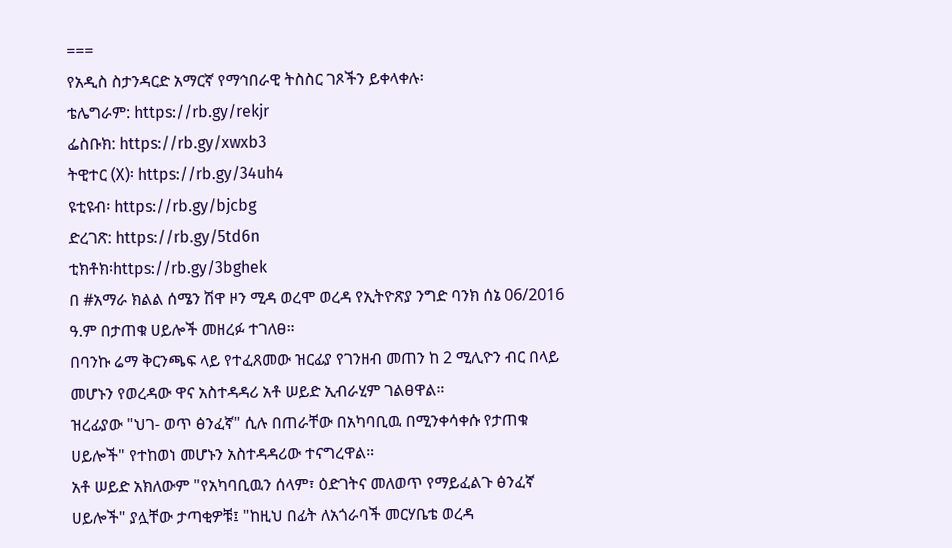===
የአዲስ ስታንዳርድ አማርኛ የማኅበራዊ ትስስር ገጾችን ይቀላቀሉ፡
ቴሌግራም: https://rb.gy/rekjr
ፌስቡክ: https://rb.gy/xwxb3
ትዊተር (X)፡ https://rb.gy/34uh4
ዩቲዩብ፡ https://rb.gy/bjcbg
ድረገጽ: https://rb.gy/5td6n
ቲክቶክ፡https://rb.gy/3bghek
በ #አማራ ክልል ሰሜን ሽዋ ዞን ሚዳ ወረሞ ወረዳ የኢትዮጽያ ንግድ ባንክ ሰኔ 06/2016 ዓ.ም በታጠቁ ሀይሎች መዘረፉ ተገለፀ።
በባንኩ ሬማ ቅርንጫፍ ላይ የተፈጸመው ዝርፊያ የገንዘብ መጠን ከ 2 ሚሊዮን ብር በላይ መሆኑን የወረዳው ዋና አስተዳዳሪ አቶ ሠይድ ኢብራሂም ገልፀዋል።
ዝረፊያው "ህገ- ወጥ ፅንፈኛ" ሲሉ በጠራቸው በአካባቢዉ በሚንቀሳቀሱ የታጠቁ ሀይሎች" የተከወነ መሆኑን አስተዳዳሪው ተናግረዋል።
አቶ ሠይድ አክለውም "የአካባቢዉን ሰላም፣ ዕድገትና መለወጥ የማይፈልጉ ፅንፈኛ ሀይሎች" ያሏቸው ታጣቂዎቹ፤ "ከዚህ በፊት ለአጎራባች መርሃቤቴ ወረዳ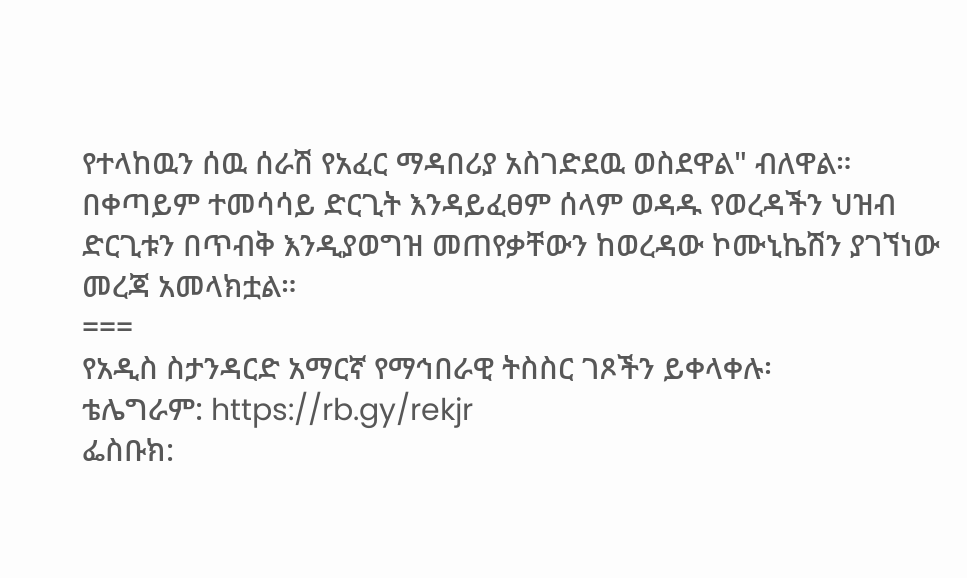የተላከዉን ሰዉ ሰራሽ የአፈር ማዳበሪያ አስገድደዉ ወስደዋል" ብለዋል።
በቀጣይም ተመሳሳይ ድርጊት እንዳይፈፀም ሰላም ወዳዱ የወረዳችን ህዝብ ድርጊቱን በጥብቅ እንዲያወግዝ መጠየቃቸውን ከወረዳው ኮሙኒኬሽን ያገኘነው መረጃ አመላክቷል።
===
የአዲስ ስታንዳርድ አማርኛ የማኅበራዊ ትስስር ገጾችን ይቀላቀሉ፡
ቴሌግራም: https://rb.gy/rekjr
ፌስቡክ: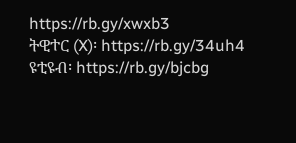https://rb.gy/xwxb3
ትዊተር (X)፡ https://rb.gy/34uh4
ዩቲዩብ፡ https://rb.gy/bjcbg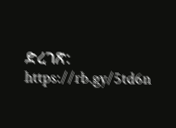ድረገጽ: https://rb.gy/5td6n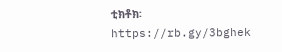ቲክቶክ፡https://rb.gy/3bghek